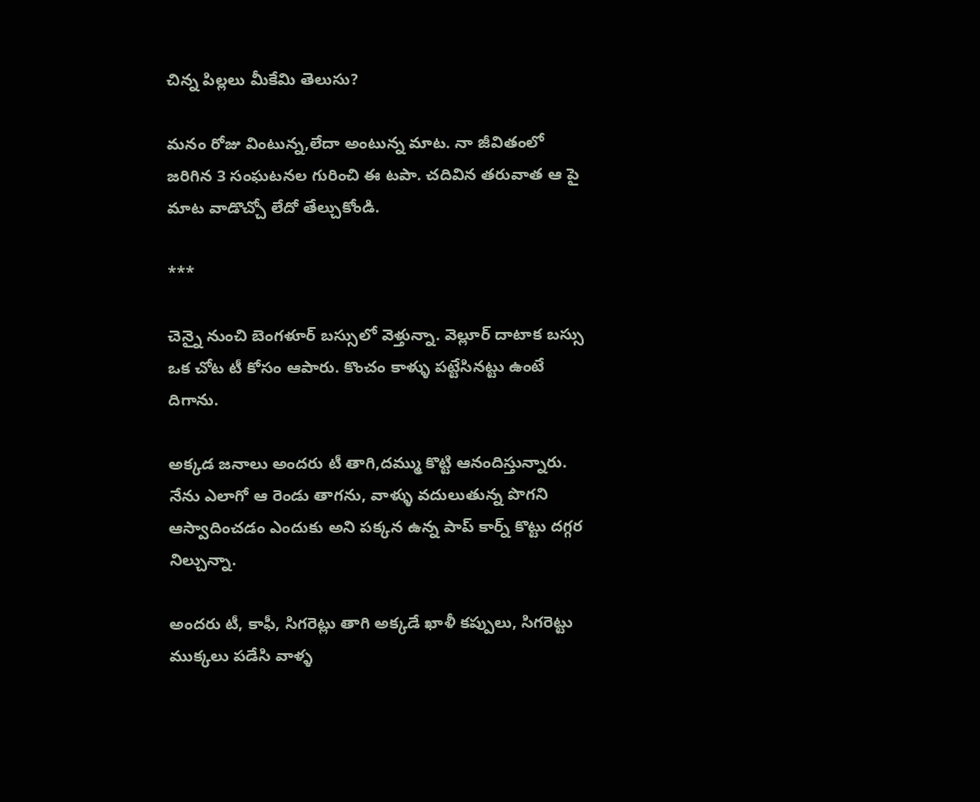చిన్న పిల్లలు మీకేమి తెలుసు?

మనం రోజు వింటున్న,లేదా అంటున్న మాట. నా జీవితంలో జరిగిన 3 సంఘటనల గురించి ఈ టపా. చదివిన తరువాత ఆ పై మాట వాడొచ్చో లేదో తేల్చుకోండి.

***

చెన్నై నుంచి బెంగళూర్ బస్సులో వెళ్తున్నా. వెల్లూర్ దాటాక బస్సు ఒక చోట టీ కోసం ఆపారు. కొంచం కాళ్ళు పట్టేసినట్టు ఉంటే దిగాను.

అక్కడ జనాలు అందరు టీ తాగి,దమ్ము కొట్టి ఆనందిస్తున్నారు. నేను ఎలాగో ఆ రెండు తాగను, వాళ్ళు వదులుతున్న పొగని ఆస్వాదించడం ఎందుకు అని పక్కన ఉన్న పాప్ కార్న్ కొట్టు దగ్గర నిల్చున్నా.

అందరు టీ, కాఫీ, సిగరెట్లు తాగి అక్కడే ఖాళీ కప్పులు, సిగరెట్టు ముక్కలు పడేసి వాళ్ళ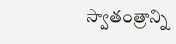స్వాతంత్రాన్ని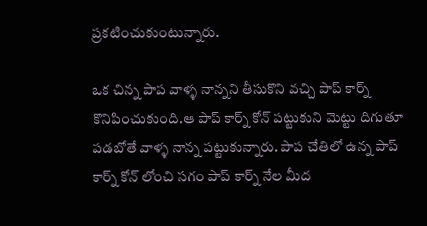ప్రకటించుకుంటున్నారు.

ఒక చిన్న పాప వాళ్ళ నాన్నని తీసుకొని వచ్చి పాప్ కార్న్ కొనిపించుకుంది.ఆ పాప్ కార్న్ కోన్ పట్టుకుని మెట్టు దిగుతూ పడబోతే వాళ్ళ నాన్న పట్టుకున్నారు. పాప చేతిలో ఉన్న పాప్ కార్న్ కోన్ లోంచి సగం పాప్ కార్న్ నేల మీద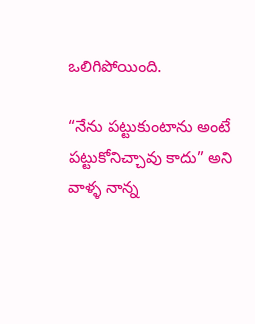ఒలిగిపోయింది.

“నేను పట్టుకుంటాను అంటే పట్టుకోనిచ్చావు కాదు” అని వాళ్ళ నాన్న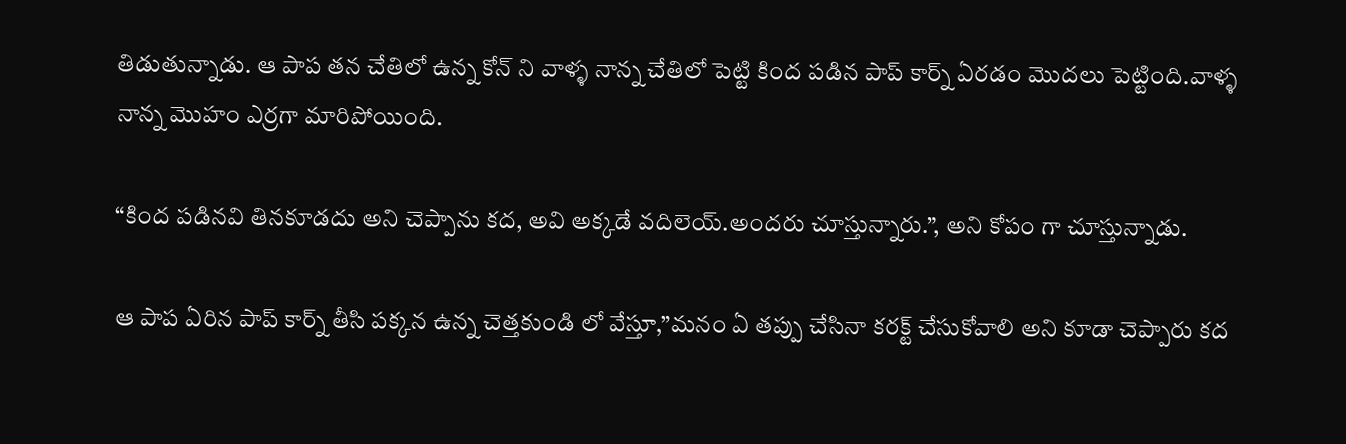తిడుతున్నాడు. ఆ పాప తన చేతిలో ఉన్న కోన్ ని వాళ్ళ నాన్న చేతిలో పెట్టి కింద పడిన పాప్ కార్న్ ఏరడం మొదలు పెట్టింది.వాళ్ళ నాన్న మొహం ఎర్రగా మారిపోయింది.

“కింద పడినవి తినకూడదు అని చెప్పాను కద, అవి అక్కడే వదిలెయ్.అందరు చూస్తున్నారు.”, అని కోపం గా చూస్తున్నాడు.

ఆ పాప ఏరిన పాప్ కార్న్ తీసి పక్కన ఉన్న చెత్తకుండి లో వేస్తూ,”మనం ఏ తప్పు చేసినా కరక్ట్ చేసుకోవాలి అని కూడా చెప్పారు కద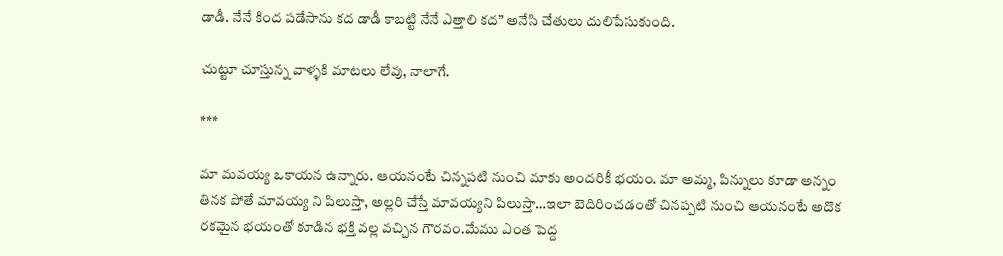డాడీ. నేనే కింద పడేసాను కద డాడీ కాబట్టి నేనే ఎత్తాలి కద” అనేసి చేతులు దులిపేసుకుంది.

చుట్టూ చూస్తున్న వాళ్ళకి మాటలు లేవు, నాలాగే.

***

మా మవయ్య ఒకాయన ఉన్నారు. ఆయనంటే చిన్నపటి నుంచి మాకు అందరికీ భయం. మా అమ్మ, పిన్నులు కూడా అన్నం తినక పోతే మావయ్య ని పిలుస్తా, అల్లరి చేస్తే మావయ్యని పిలుస్తా…ఇలా బెదిరించడంతో చినప్పటి నుంచి ఆయనంటే అదొక రకమైన భయంతో కూడిన భక్తి వల్ల వచ్చిన గౌరవం.మేము ఎంత పెద్ద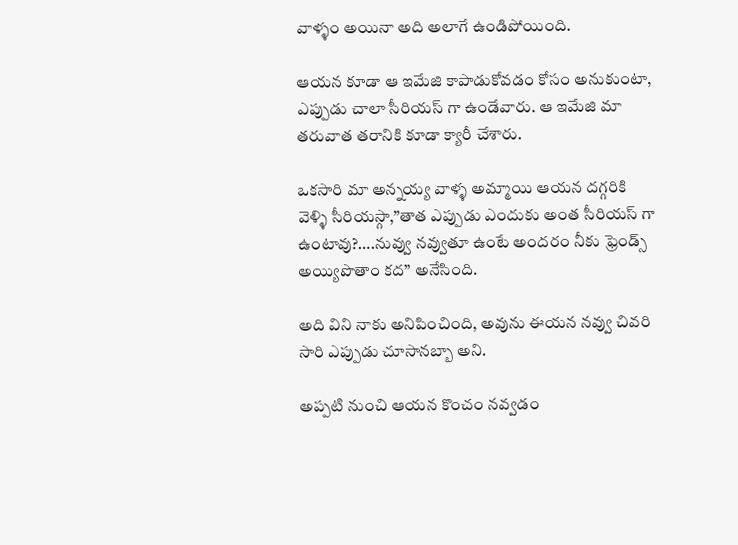వాళ్ళం అయినా అది అలాగే ఉండిపోయింది.

ఆయన కూడా ఆ ఇమేజి కాపాడుకోవడం కోసం అనుకుంటా, ఎప్పుడు చాలా సీరియస్ గా ఉండేవారు. ఆ ఇమేజి మా తరువాత తరానికి కూడా క్యారీ చేశారు.

ఒకసారి మా అన్నయ్య వాళ్ళ అమ్మాయి ఆయన దగ్గరికి వెళ్ళి సీరియస్గా,”తాత ఎప్పుడు ఎందుకు అంత సీరియస్ గా ఉంటావు?….నువ్వు నవ్వుతూ ఉంటే అందరం నీకు ఫ్రెండ్స్ అయ్యిపొతాం కద” అనేసింది.

అది విని నాకు అనిపించింది, అవును ఈయన నవ్వు చివరి సారి ఎప్పుడు చూసానబ్బా అని.

అప్పటి నుంచి ఆయన కొంచం నవ్వడం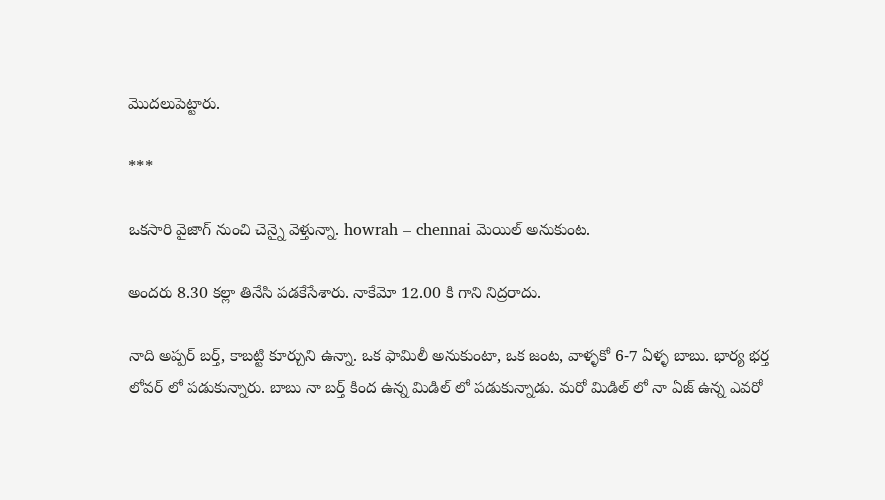మొదలుపెట్టారు.

***

ఒకసారి వైజాగ్ నుంచి చెన్నై వెళ్తున్నా. howrah – chennai మెయిల్ అనుకుంట.

అందరు 8.30 కల్లా తినేసి పడకేసేశారు. నాకేమో 12.00 కి గాని నిద్రరాదు.

నాది అప్పర్ బర్త్, కాబట్టి కూర్చుని ఉన్నా. ఒక ఫామిలీ అనుకుంటా, ఒక జంట, వాళ్ళకో 6-7 ఏళ్ళ బాబు. భార్య భర్త లోవర్ లో పడుకున్నారు. బాబు నా బర్త్ కింద ఉన్న మిడిల్ లో పడుకున్నాడు. మరో మిడిల్ లో నా ఏజ్ ఉన్న ఎవరో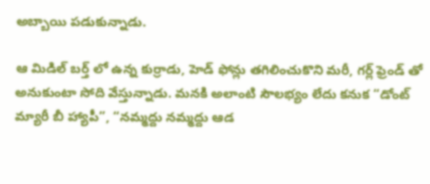అబ్బాయి పడుకున్నాడు.

ఆ మిడిల్ బర్త్ లో ఉన్న కుర్రాడు, హెడ్ ఫోన్లు తగిలించుకొని మరీ, గర్ల్ ఫ్రెండ్ తో అనుకుంటా సోది వేస్తున్నాడు. మనకి అలాంటి సౌలభ్యం లేదు కనుక “డోంట్ మ్యారీ బీ హ్యాపీ”, “నమ్మద్దు నమ్మద్దు ఆడ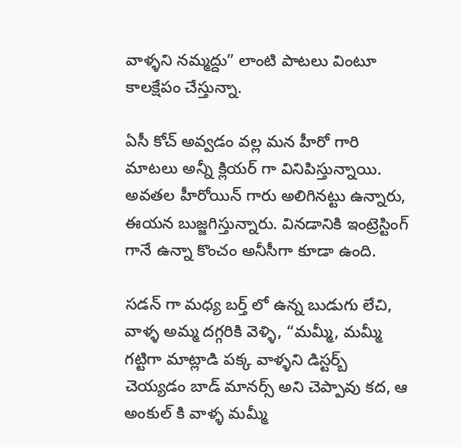వాళ్ళని నమ్మద్దు” లాంటి పాటలు వింటూ కాలక్షేపం చేస్తున్నా.

ఏసీ కోచ్ అవ్వడం వల్ల మన హీరో గారి మాటలు అన్నీ క్లియర్ గా వినిపిస్తున్నాయి. అవతల హీరోయిన్ గారు అలిగినట్టు ఉన్నారు, ఈయన బుజ్జగిస్తున్నారు. వినడానికి ఇంట్రెస్టింగ్ గానే ఉన్నా కొంచం అనీసీగా కూడా ఉంది.

సడన్ గా మధ్య బర్త్ లో ఉన్న బుడుగు లేచి, వాళ్ళ అమ్మ దగ్గరికి వెళ్ళి, “మమ్మీ, మమ్మీ గట్టిగా మాట్లాడి పక్క వాళ్ళని డిస్టర్బ్ చెయ్యడం బాడ్ మానర్స్ అని చెప్పావు కద, ఆ అంకుల్ కి వాళ్ళ మమ్మీ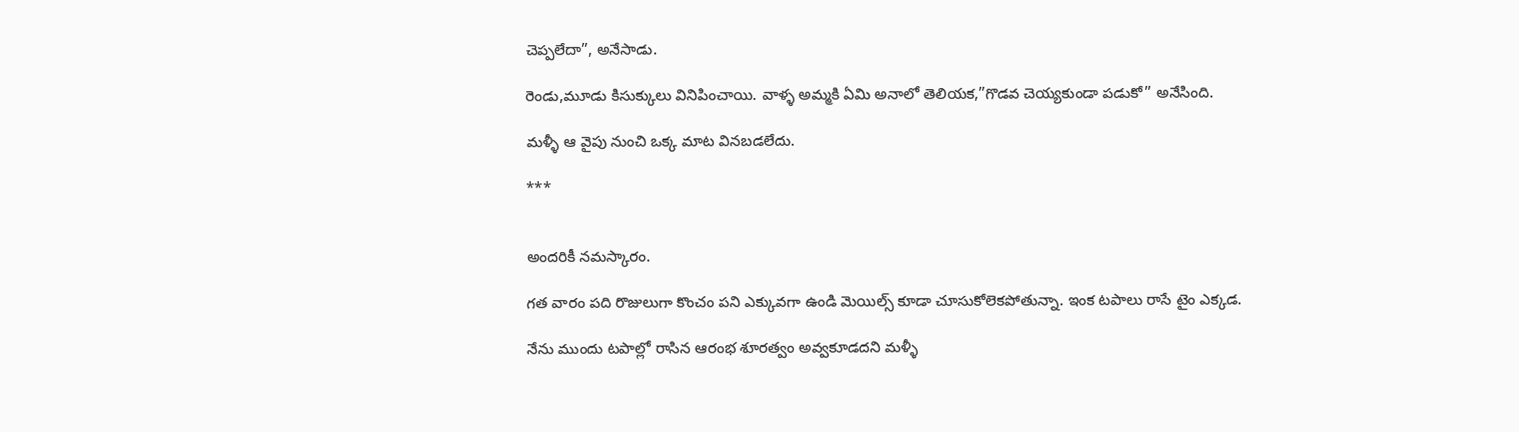చెప్పలేదా”, అనేసాడు.

రెండు,మూడు కిసుక్కులు వినిపించాయి. వాళ్ళ అమ్మకి ఏమి అనాలో తెలియక,”గొడవ చెయ్యకుండా పడుకో” అనేసింది.

మళ్ళీ ఆ వైపు నుంచి ఒక్క మాట వినబడలేదు.

***


అందరికీ నమస్కారం.

గత వారం పది రొజులుగా కొంచం పని ఎక్కువగా ఉండి మెయిల్స్ కూడా చూసుకోలెకపోతున్నా. ఇంక టపాలు రాసే టైం ఎక్కడ.

నేను ముందు టపాల్లో రాసిన ఆరంభ శూరత్వం అవ్వకూడదని మళ్ళీ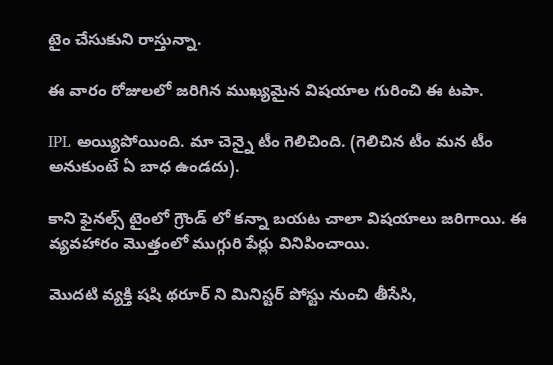టైం చేసుకుని రాస్తున్నా.

ఈ వారం రోజులలో జరిగిన ముఖ్యమైన విషయాల గురించి ఈ టపా.

IPL అయ్యిపోయింది. మా చెన్నై టీం గెలిచింది. (గెలిచిన టీం మన టీం అనుకుంటే ఏ బాధ ఉండదు).

కాని ఫైనల్స్ టైంలో గ్రౌండ్ లో కన్నా బయట చాలా విషయాలు జరిగాయి. ఈ వ్యవహారం మొత్తంలో ముగ్గురి పేర్లు వినిపించాయి.

మొదటి వ్యక్తి షషి థరూర్ ని మినిస్టర్ పోస్టు నుంచి తీసేసి,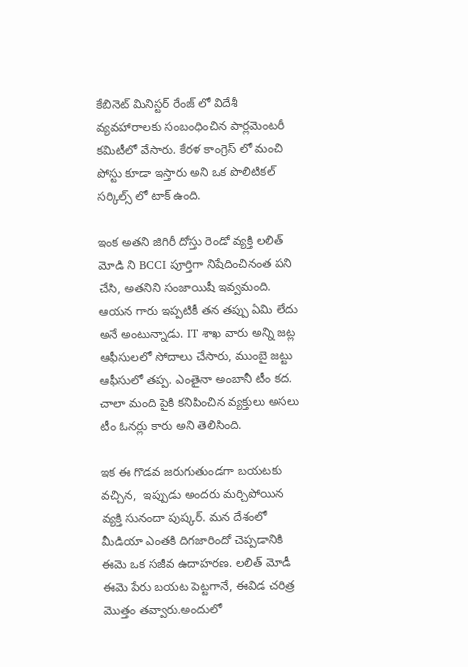కేబినెట్ మినిస్టర్ రేంజ్ లో విదేశీ వ్యవహారాలకు సంబంధించిన పార్లమెంటరీ కమిటీలో వేసారు. కేరళ కాంగ్రెస్ లో మంచి పోస్టు కూడా ఇస్తారు అని ఒక పొలిటికల్ సర్కిల్స్ లో టాక్ ఉంది.

ఇంక అతని జిగిరీ దోస్తు రెండో వ్యక్తి లలిత్ మోడి ని BCCI పూర్తిగా నిషేదించినంత పని చేసి, అతనిని సంజాయిషీ ఇవ్వమంది. ఆయన గారు ఇప్పటికీ తన తప్పు ఏమి లేదు అనే అంటున్నాడు. IT శాఖ వారు అన్ని జట్ల ఆఫీసులలో సోదాలు చేసారు, ముంబై జట్టు ఆఫీసులో తప్ప. ఎంతైనా అంబానీ టీం కద. చాలా మంది పైకి కనిపించిన వ్యక్తులు అసలు టీం ఓనర్లు కారు అని తెలిసింది.

ఇక ఈ గొడవ జరుగుతుండగా బయటకు వచ్చిన,  ఇప్పుడు అందరు మర్చిపోయిన వ్యక్తి సునందా పుష్కర్. మన దేశంలో మీడియా ఎంతకి దిగజారిందో చెప్పడానికి ఈమె ఒక సజీవ ఉదాహరణ. లలిత్ మోడీ ఈమె పేరు బయట పెట్టగానే, ఈవిడ చరిత్ర మొత్తం తవ్వారు.అందులో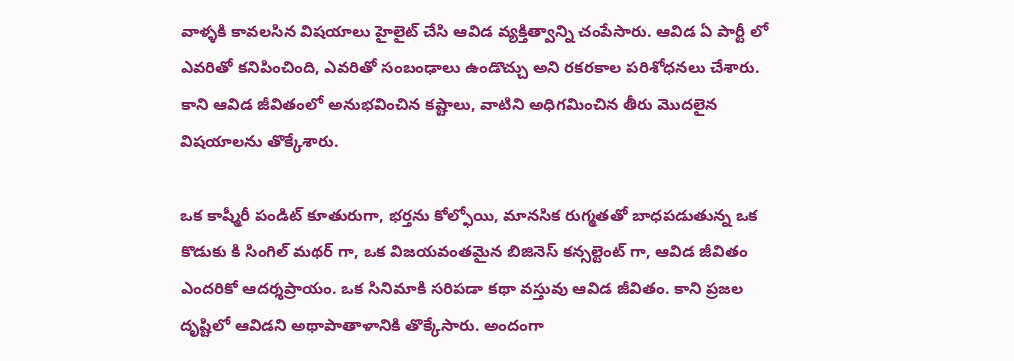వాళ్ళకి కావలసిన విషయాలు హైలైట్ చేసి ఆవిడ వ్యక్తిత్వాన్ని చంపేసారు. ఆవిడ ఏ పార్టీ లో ఎవరితో కనిపించింది, ఎవరితో సంబంఢాలు ఉండొచ్చు అని రకరకాల పరిశోధనలు చేశారు. కాని ఆవిడ జీవితంలో అనుభవించిన కష్టాలు, వాటిని అధిగమించిన తీరు మొదలైన విషయాలను తొక్కేశారు.

ఒక కాష్మీరీ పండిట్ కూతురుగా, భర్తను కోల్ఫోయి, మానసిక రుగ్మతతో బాధపడుతున్న ఒక కొడుకు కి సింగిల్ మథర్ గా, ఒక విజయవంతమైన బిజినెస్ కన్సల్టెంట్ గా, ఆవిడ జీవితం ఎందరికో ఆదర్శప్రాయం. ఒక సినిమాకి సరిపడా కథా వస్తువు ఆవిడ జీవితం. కాని ప్రజల దృష్టిలో ఆవిడని అథాపాతాళానికి తొక్కేసారు. అందంగా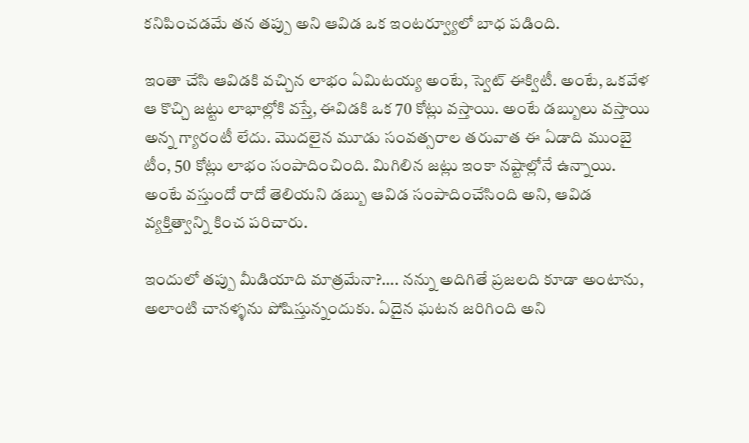కనిపించడమే తన తప్పు అని ఆవిడ ఒక ఇంటర్వ్యూలో బాధ పడింది.

ఇంతా చేసి ఆవిడకి వచ్చిన లాభం ఏమిటయ్య అంటే, స్వెట్ ఈక్విటీ. అంటే, ఒకవేళ ఆ కొచ్చి జట్టు లాభాల్లోకి వస్తే, ఈవిడకి ఒక 70 కోట్లు వస్తాయి. అంటే డబ్బులు వస్తాయి అన్న గ్యారంటీ లేదు. మొదలైన మూడు సంవత్సరాల తరువాత ఈ ఏడాది ముంబై టీం, 50 కోట్లు లాభం సంపాదించింది. మిగిలిన జట్లు ఇంకా నష్టాల్లోనే ఉన్నాయి. అంటే వస్తుందో రాదో తెలియని డబ్బు ఆవిడ సంపాదించేసింది అని, ఆవిడ వ్యక్తిత్వాన్ని కించ పరిచారు.

ఇందులో తప్పు మీడియాది మాత్రమేనా?…. నన్ను అదిగితే ప్రజలది కూడా అంటాను, అలాంటి చానళ్ళను పోషిస్తున్నందుకు. ఏదైన ఘటన జరిగింది అని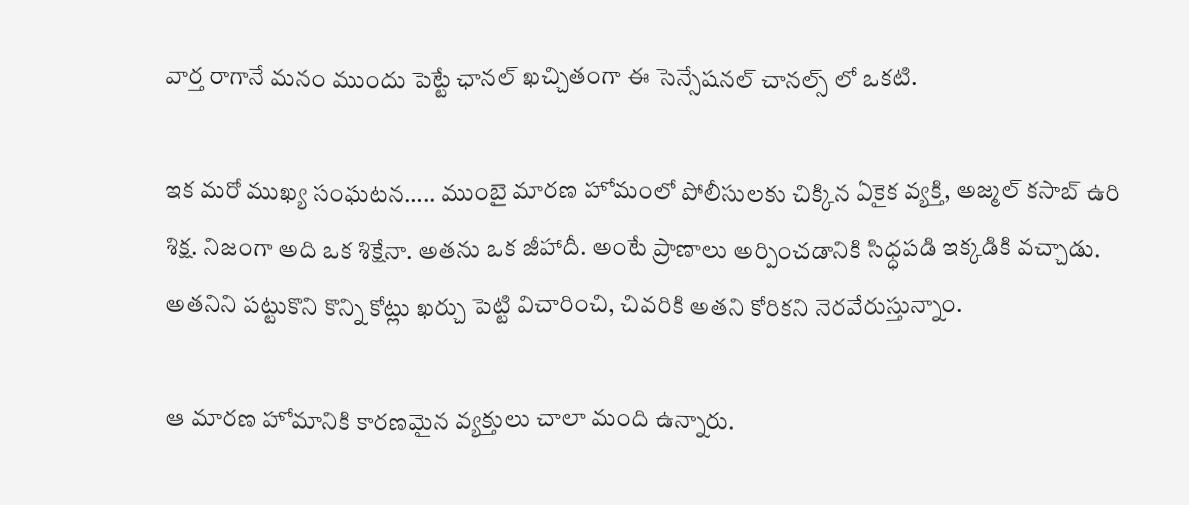వార్త రాగానే మనం ముందు పెట్టే ఛానల్ ఖచ్చితంగా ఈ సెన్సేషనల్ చానల్స్ లో ఒకటి.

ఇక మరో ముఖ్య సంఘటన….. ముంబై మారణ హోమంలో పోలీసులకు చిక్కిన ఏకైక వ్యక్తి, అజ్మల్ కసాబ్ ఉరి శిక్ష. నిజంగా అది ఒక శిక్షేనా. అతను ఒక జీహాదీ. అంటే ప్రాణాలు అర్పించడానికి సిధ్ధపడి ఇక్కడికి వచ్చాడు. అతనిని పట్టుకొని కొన్ని కోట్లు ఖర్చు పెట్టి విచారించి, చివరికి అతని కోరికని నెరవేరుస్తున్నాం.

ఆ మారణ హోమానికి కారణమైన వ్యక్తులు చాలా మంది ఉన్నారు.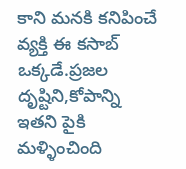కాని మనకి కనిపించే వ్యక్తి ఈ కసాబ్ ఒక్కడే.ప్రజల దృష్టిని,కోపాన్ని ఇతని పైకి మళ్ళించింది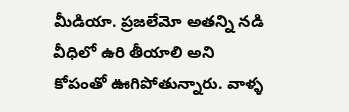మీడియా. ప్రజలేమో అతన్ని నడి వీధిలో ఉరి తీయాలి అని కోపంతో ఊగిపోతున్నారు. వాళ్ళ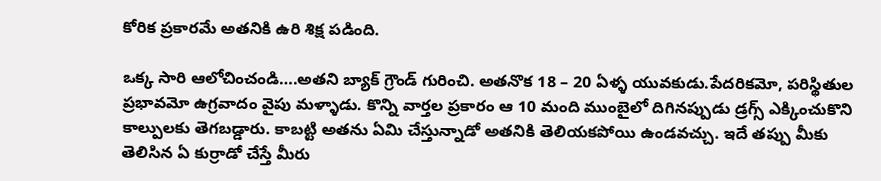కోరిక ప్రకారమే అతనికి ఉరి శిక్ష పడింది.

ఒక్క సారి ఆలోచించండి….అతని బ్యాక్ గ్రౌండ్ గురించి. అతనొక 18 – 20 ఏళ్ళ యువకుడు.పేదరికమో, పరిస్థితుల ప్రభావమో ఉగ్రవాదం వైపు మళ్ళాడు. కొన్ని వార్తల ప్రకారం ఆ 10 మంది ముంబైలో దిగినప్పుడు డ్రగ్స్ ఎక్కించుకొని కాల్పులకు తెగబడ్డారు. కాబట్టి అతను ఏమి చేస్తున్నాడో అతనికి తెలియకపోయి ఉండవచ్చు. ఇదే తప్పు మీకు తెలిసిన ఏ కుర్రాడో చేస్తే మీరు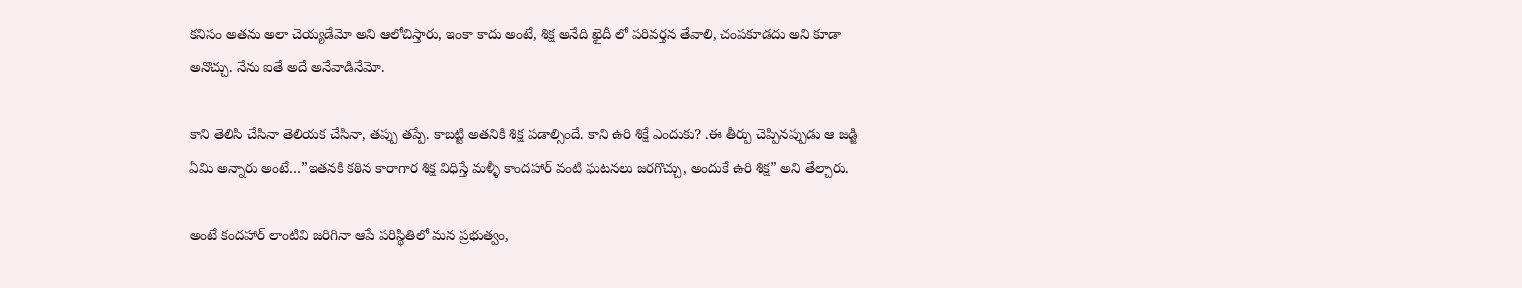కనిసం అతను అలా చెయ్యడేమో అని ఆలోచిస్తారు, ఇంకా కాదు అంటే, శిక్ష అనేది ఖైదీ లో పరివర్తన తేవాలి, చంపకూడదు అని కూడా అనొచ్చు. నేను ఐతే అదే అనేవాడినేమో.

కాని తెలిసి చేసినా తెలియక చేసినా, తప్పు తప్పే. కాబట్టి అతనికి శిక్ష పడాల్సిందే. కాని ఉరి శిక్షే ఎందుకు? .ఈ తీర్పు చెప్పినప్పుడు ఆ జడ్జి ఏమి అన్నారు అంటే…”ఇతనకి కఠిన కారాగార శిక్ష విధిస్తే మళ్ళీ కాందహార్ వంటి ఘటనలు జరగొచ్చు, అందుకే ఉరి శిక్ష” అని తేల్చారు.

అంటే కందహార్ లాంటివి జరిగినా ఆపే పరిస్థితిలో మన ప్రభుత్వం,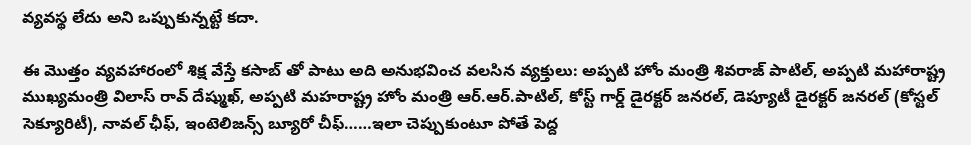వ్యవస్థ లేదు అని ఒప్పుకున్నట్టే కదా.

ఈ మొత్తం వ్యవహారంలో శిక్ష వేస్తే కసాబ్ తో పాటు అది అనుభవించ వలసిన వ్యక్తులు: అప్పటి హోం మంత్రి శివరాజ్ పాటిల్, అప్పటి మహారాష్ట్ర ముఖ్యమంత్రి విలాస్ రావ్ దేష్ముఖ్, అప్పటి మహరాష్ట్ర హోం మంత్రి ఆర్.ఆర్.పాటిల్, కోస్ట్ గార్డ్ డైరక్టర్ జనరల్, డెప్యూటీ డైరక్టర్ జనరల్ (కోస్టల్ సెక్యూరిటీ), నావల్ ఛీఫ్, ఇంటెలిజన్స్ బ్యూరో చీఫ్……ఇలా చెప్పుకుంటూ పోతే పెద్ద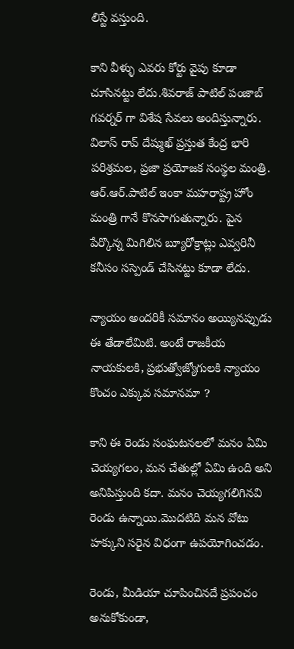లిస్టే వస్తుంది.

కాని వీళ్ళు ఎవరు కోర్టు వైపు కూడా చూసినట్టు లేదు.శివరాజ్ పాటిల్ పంజాబ్ గవర్నర్ గా విశేష సేవలు అందిస్తున్నారు. విలాస్ రావ్ దేష్ముఖ్ ప్రస్తుత కేంద్ర భారి పరిశ్రమల, ప్రజా ప్రయోజక సంస్థల మంత్రి. ఆర్.ఆర్.పాటిల్ ఇంకా మహరాష్ట్ర హోం మంత్రి గానే కొనసాగుతున్నారు. పైన పేర్కొన్న మిగిలిన బ్యూరోక్రాట్లు ఎవ్వరినీ కనీసం సస్పెండ్ చేసినట్టు కూడా లేదు.

న్యాయం అందరికీ సమానం అయ్యినప్పుడు ఈ తేడాలేమిటి. అంటే రాజకీయ నాయకులకి, ప్రభుత్వోజ్యోగులకి న్యాయం కొంచం ఎక్కువ సమానమా ?

కాని ఈ రెండు సంఘటనలలో మనం ఏమి చెయ్యగలం, మన చేతుల్లో ఏమి ఉంది అని అనిపిస్తుంది కదా. మనం చెయ్యగలిగినవి రెండు ఉన్నాయి.మొదటిది మన వోటు హక్కుని సరైన విధంగా ఉపయోగించడం.

రెండు, మీడియా చూపించినదే ప్రపంచం అనుకోకుండా,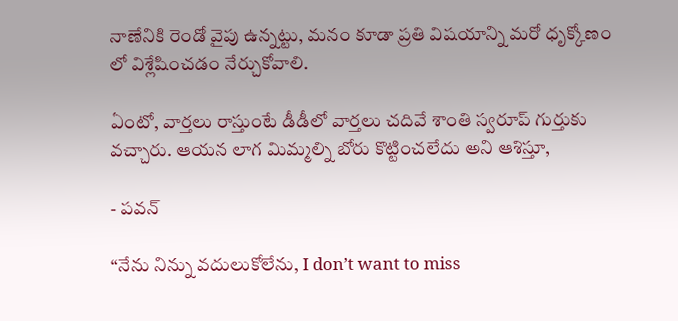నాణేనికి రెండో వైపు ఉన్నట్టు, మనం కూడా ప్రతి విషయాన్ని మరో ధృక్కోణం లో విశ్లేషించడం నేర్చుకోవాలి.

ఏంటో, వార్తలు రాస్తుంటే డీడీలో వార్తలు చదివే శాంతి స్వరూప్ గుర్తుకు వచ్చారు. ఆయన లాగ మిమ్మల్ని బోరు కొట్టించలేదు అని ఆశిస్తూ,

- పవన్

“నేను నిన్ను వదులుకోలేను, I don’t want to miss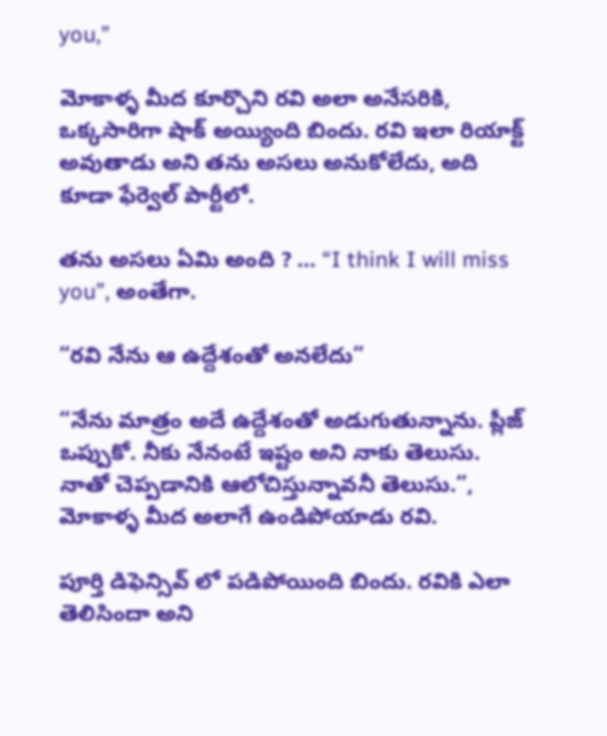you,”

మోకాళ్ళ మీద కూర్చొని రవి అలా అనేసరికి, ఒక్కసారిగా షాక్ అయ్యింది బిందు. రవి ఇలా రియాక్ట్ అవుతాడు అని తను అసలు అనుకోలేదు, అది కూడా ఫేర్వెల్ పార్టీలో.

తను అసలు ఏమి అంది ? … “I think I will miss you”, అంతేగా.

“రవి నేను ఆ ఉద్దేశంతో అనలేదు”

“నేను మాత్రం అదే ఉద్దేశంతో అడుగుతున్నాను. ప్లీజ్ ఒప్పుకో. నీకు నేనంటే ఇష్టం అని నాకు తెలుసు. నాతో చెప్పడానికి ఆలోచిస్తున్నావనీ తెలుసు.”, మోకాళ్ళ మీద అలాగే ఉండిపోయాడు రవి.

పూర్తి డిఫెన్సివ్ లో పడిపోయింది బిందు. రవికి ఎలా తెలిసిందా అని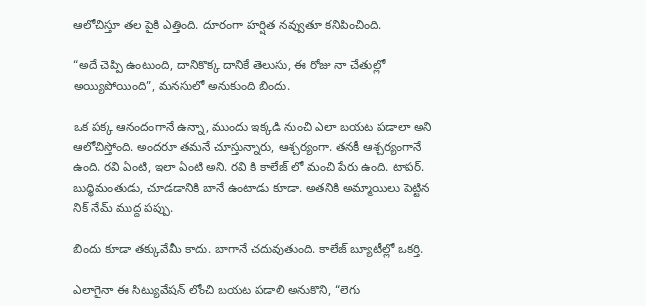ఆలోచిస్తూ తల పైకి ఎత్తింది. దూరంగా హర్షిత నవ్వుతూ కనిపించింది.

“అదే చెప్పి ఉంటుంది, దానికొక్క దానికే తెలుసు, ఈ రోజు నా చేతుల్లో అయ్యిపోయింది”, మనసులో అనుకుంది బిందు.

ఒక పక్క ఆనందంగానే ఉన్నా, ముందు ఇక్కడి నుంచి ఎలా బయట పడాలా అని ఆలోచిస్తోంది. అందరూ తమనే చూస్తున్నారు, ఆశ్చర్యంగా. తనకీ ఆశ్చర్యంగానే ఉంది. రవి ఏంటి, ఇలా ఏంటి అని. రవి కి కాలేజ్ లో మంచి పేరు ఉంది. టాపర్. బుధ్ధిమంతుడు, చూడడానికి బానే ఉంటాడు కూడా. అతనికి అమ్మాయిలు పెట్టిన నిక్ నేమ్ ముద్ద పప్పు.

బిందు కూడా తక్కువేమీ కాదు. బాగానే చదువుతుంది. కాలేజ్ బ్యూటీల్లో ఒకర్తి.

ఎలాగైనా ఈ సిట్యువేషన్ లోంచి బయట పడాలి అనుకొని, “లెగు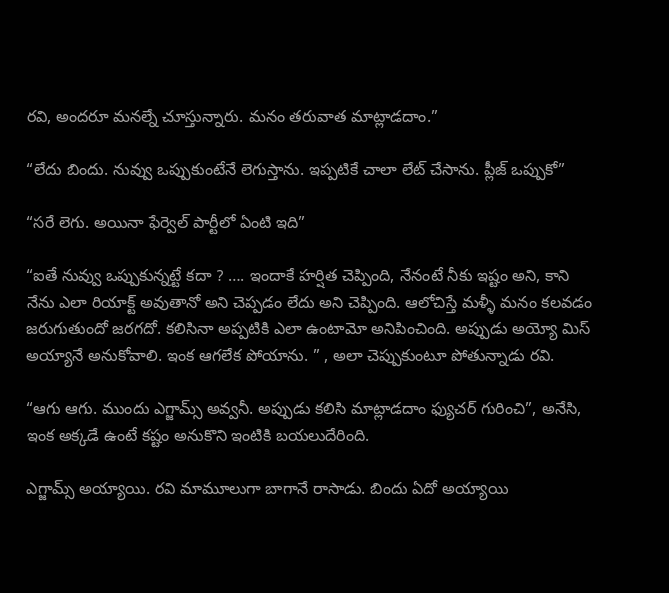రవి, అందరూ మనల్నే చూస్తున్నారు. మనం తరువాత మాట్లాడదాం.”

“లేదు బిందు. నువ్వు ఒప్పుకుంటేనే లెగుస్తాను. ఇప్పటికే చాలా లేట్ చేసాను. ప్లీజ్ ఒప్పుకో”

“సరే లెగు. అయినా ఫేర్వెల్ పార్టీలో ఏంటి ఇది”

“ఐతే నువ్వు ఒప్పుకున్నట్టే కదా ? …. ఇందాకే హర్షిత చెప్పింది, నేనంటే నీకు ఇష్టం అని, కాని నేను ఎలా రియాక్ట్ అవుతానో అని చెప్పడం లేదు అని చెప్పింది. ఆలోచిస్తే మళ్ళీ మనం కలవడం జరుగుతుందో జరగదో. కలిసినా అప్పటికి ఎలా ఉంటామో అనిపించింది. అప్పుడు అయ్యో మిస్ అయ్యానే అనుకోవాలి. ఇంక ఆగలేక పోయాను. ” , అలా చెప్పుకుంటూ పోతున్నాడు రవి.

“ఆగు ఆగు. ముందు ఎగ్జామ్స్ అవ్వనీ. అప్పుడు కలిసి మాట్లాడదాం ఫ్యుచర్ గురించి”, అనేసి, ఇంక అక్కడే ఉంటే కష్టం అనుకొని ఇంటికి బయలుదేరింది.

ఎగ్జామ్స్ అయ్యాయి. రవి మామూలుగా బాగానే రాసాడు. బిందు ఏదో అయ్యాయి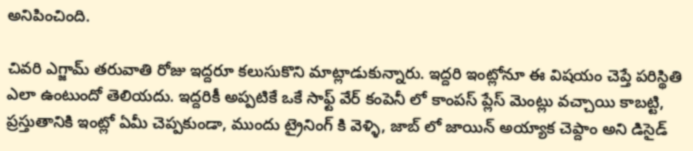అనిపించింది.

చివరి ఎగ్జామ్ తరువాతి రోజు ఇద్దరూ కలుసుకొని మాట్లాడుకున్నారు. ఇద్దరి ఇంట్లోనూ ఈ విషయం చెప్తే పరిస్థితి ఎలా ఉంటుందో తెలియదు. ఇద్దరికీ అప్పటికే ఒకే సాఫ్ట్ వేర్ కంపెనీ లో కాంపస్ ప్లేస్ మెంట్లు వచ్చాయి కాబట్టి, ప్రస్తుతానికి ఇంట్లో ఏమీ చెప్పకుండా, ముందు ట్రైనింగ్ కి వెళ్ళి, జాబ్ లో జాయిన్ అయ్యాక చెప్దాం అని డిసైడ్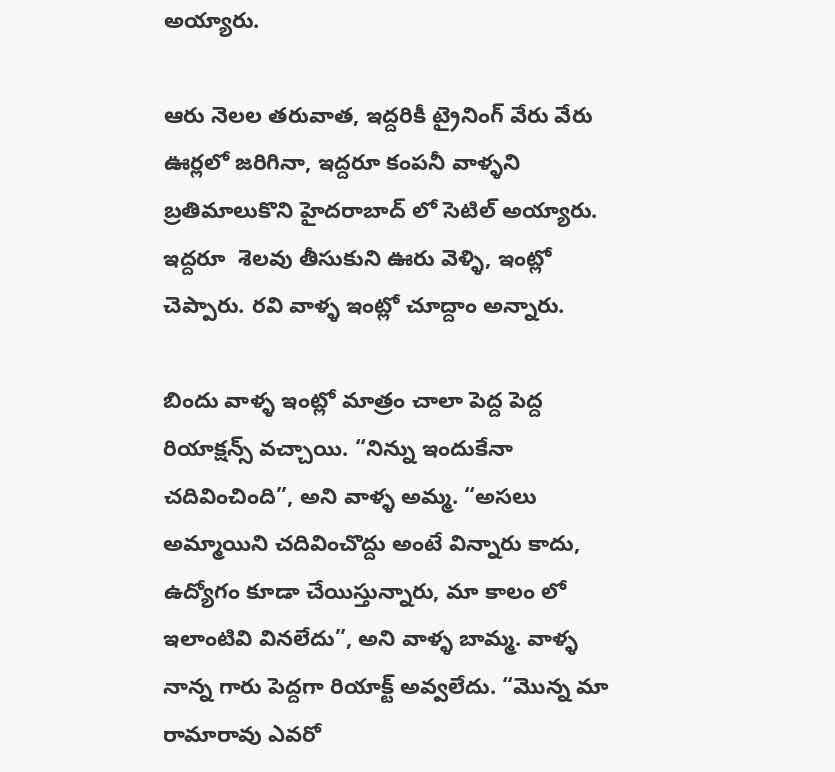అయ్యారు.

ఆరు నెలల తరువాత, ఇద్దరికీ ట్రైనింగ్ వేరు వేరు ఊర్లలో జరిగినా, ఇద్దరూ కంపనీ వాళ్ళని బ్రతిమాలుకొని హైదరాబాద్ లో సెటిల్ అయ్యారు. ఇద్దరూ  శెలవు తీసుకుని ఊరు వెళ్ళి, ఇంట్లో చెప్పారు. రవి వాళ్ళ ఇంట్లో చూద్దాం అన్నారు.

బిందు వాళ్ళ ఇంట్లో మాత్రం చాలా పెద్ద పెద్ద రియాక్షన్స్ వచ్చాయి. “నిన్ను ఇందుకేనా చదివించింది”, అని వాళ్ళ అమ్మ. “అసలు అమ్మాయిని చదివించొద్దు అంటే విన్నారు కాదు, ఉద్యోగం కూడా చేయిస్తున్నారు, మా కాలం లో ఇలాంటివి వినలేదు”, అని వాళ్ళ బామ్మ. వాళ్ళ నాన్న గారు పెద్దగా రియాక్ట్ అవ్వలేదు. “మొన్న మా రామారావు ఎవరో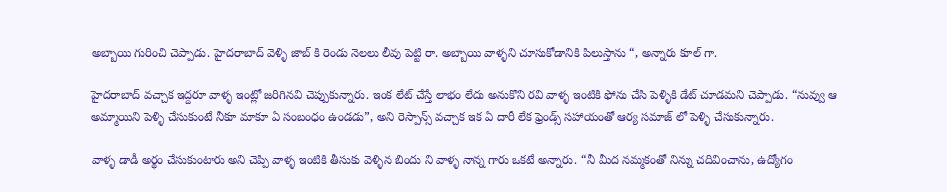అబ్బాయి గురించి చెప్పాడు. హైదరాబాద్ వెళ్ళి జాబ్ కి రెండు నెలలు లీవు పెట్టి రా. అబ్బాయి వాళ్ళని చూసుకోడానికి పిలుస్తాను “, అన్నారు కూల్ గా.

హైదరాబాద్ వచ్చాక ఇద్దరూ వాళ్ళ ఇంట్లో జరిగినవి చెప్పుకున్నారు. ఇంక లేట్ చేస్తే లాభం లేదు అనుకొని రవి వాళ్ళ ఇంటికి ఫోను చేసి పెళ్ళికి డేట్ చూడమని చెప్పాడు. “నువ్వు ఆ అమ్మాయిని పెళ్ళి చేసుకుంటే నీకూ మాకూ ఏ సంబంధం ఉండడు”, అని రెస్పాన్స్ వచ్చాక ఇక ఏ దారీ లేక ఫ్రెండ్స్ సహాయంతో ఆర్య సమాజ్ లో పెళ్ళి చేసుకున్నారు.

వాళ్ళ డాడీ అర్థం చేసుకుంటారు అని చెప్పి వాళ్ళ ఇంటికి తీసుకు వెళ్ళిన బిందు ని వాళ్ళ నాన్న గారు ఒకటే అన్నారు. “నీ మీద నమ్మకంతో నిన్ను చదివించాను, ఉద్యోగం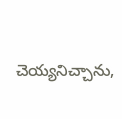చెయ్యనిచ్చాను,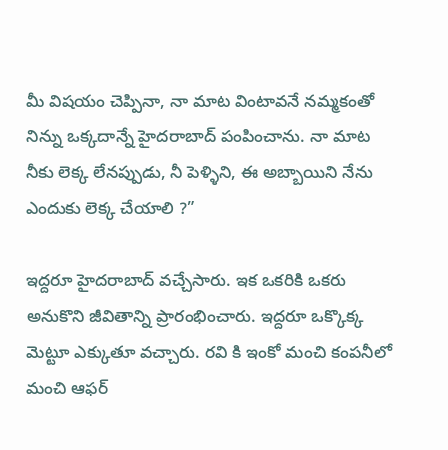మీ విషయం చెప్పినా, నా మాట వింటావనే నమ్మకంతో నిన్ను ఒక్కదాన్నే హైదరాబాద్ పంపించాను. నా మాట నీకు లెక్క లేనప్పుడు, నీ పెళ్ళిని, ఈ అబ్బాయిని నేను ఎందుకు లెక్క చేయాలి ?”

ఇద్దరూ హైదరాబాద్ వచ్చేసారు. ఇక ఒకరికి ఒకరు అనుకొని జీవితాన్ని ప్రారంభించారు. ఇద్దరూ ఒక్కొక్క మెట్టూ ఎక్కుతూ వచ్చారు. రవి కి ఇంకో మంచి కంపనీలో మంచి ఆఫర్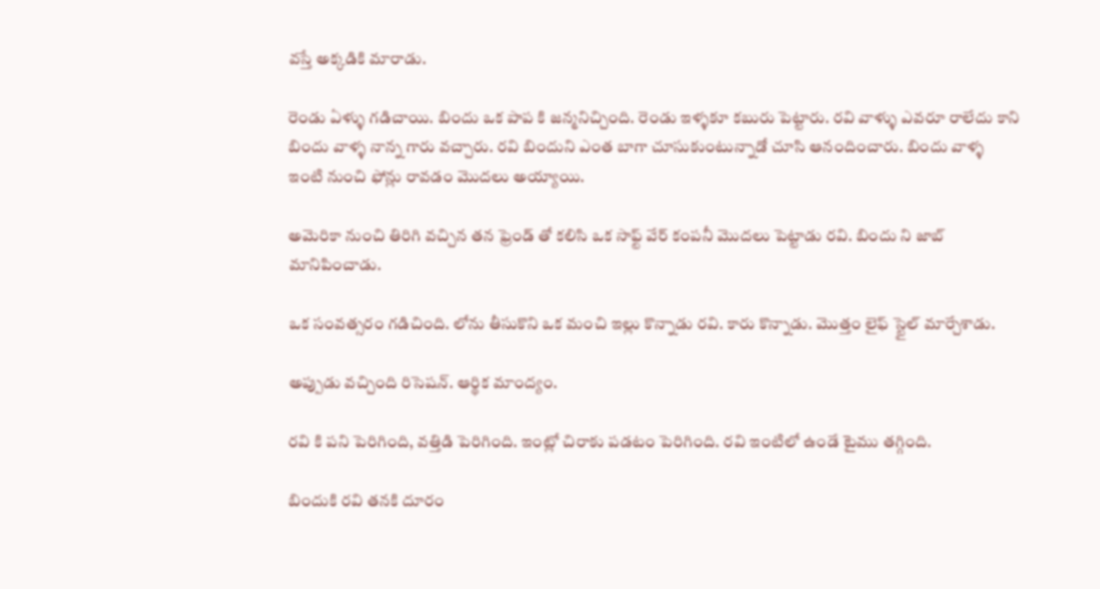వస్తే అక్కడికి మారాడు.

రెండు ఏళ్ళు గడిచాయి. బిందు ఒక పాప కి జన్మనిచ్చింది. రెండు ఇళ్ళకూ కబురు పెట్టారు. రవి వాళ్ళు ఎవరూ రాలేదు కాని బిందు వాళ్ళ నాన్న గారు వచ్చారు. రవి బిందుని ఎంత బాగా చూసుకుంటున్నాడో చూసి ఆనందించారు. బిందు వాళ్ళ ఇంటి నుంచి ఫోన్లు రావడం మొదలు అయ్యాయి.

అమెరికా నుంచి తిరిగి వచ్చిన తన ఫ్రెండ్ తో కలిసి ఒక సాఫ్ట్ వేర్ కంపనీ మొదలు పెట్టాడు రవి. బిందు ని జాబ్ మానిపించాడు.

ఒక సంవత్సరం గడిచింది. లోను తీసుకొని ఒక మంచి ఇల్లు కొన్నాడు రవి. కారు కొన్నాడు. మొత్తం లైఫ్ స్టైల్ మార్చేశాడు.

అప్పుడు వచ్చింది రిసెషన్. ఆర్థిక మాంద్యం.

రవి కి పని పెరిగింది, వత్తిడి పెరిగింది. ఇంట్లో చిరాకు పడటం పెరిగింది. రవి ఇంటిలో ఉండే టైము తగ్గింది.

బిందుకి రవి తనకి దూరం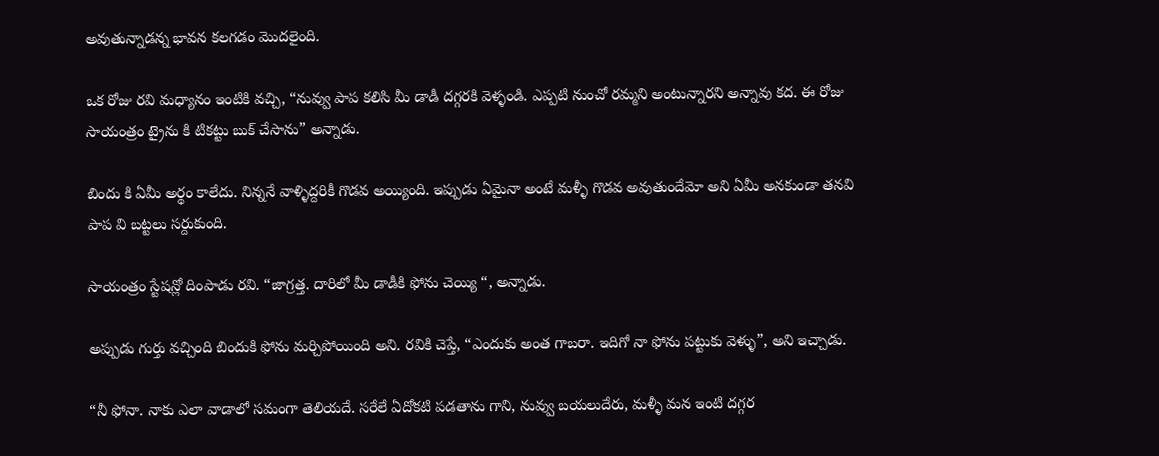అవుతున్నాడన్న భావన కలగడం మొదలైంది.

ఒక రోజు రవి మధ్యానం ఇంటికి వచ్చి, “నువ్వు పాప కలిసి మీ డాడీ దగ్గరకి వెళ్ళండి. ఎప్పటి నుంచో రమ్మని అంటున్నారని అన్నావు కద. ఈ రోజు సాయంత్రం ట్రైను కి టికట్టు బుక్ చేసాను” అన్నాడు.

బిందు కి ఏమీ అర్థం కాలేదు. నిన్ననే వాళ్ళిద్దరికీ గొడవ అయ్యింది. ఇప్పుడు ఏమైనా అంటే మళ్ళీ గొడవ అవుతుందేమో అని ఏమీ అనకుండా తనవి పాప వి బట్టలు సర్దుకుంది.

సాయంత్రం స్టేషన్లో దింపాడు రవి. “జాగ్రత్త. దారిలో మీ డాడీకి ఫోను చెయ్యి “, అన్నాడు.

అప్పుడు గుర్తు వచ్చింది బిందుకి ఫోను మర్చిపోయింది అని. రవికి చెప్తే, “ఎందుకు అంత గాబరా. ఇదిగో నా ఫోను పట్టుకు వెళ్ళు”, అని ఇచ్చాడు.

“నీ ఫోనా. నాకు ఎలా వాడాలో సమంగా తెలియదే. సరేలే ఏదోకటి పడతాను గాని, నువ్వు బయలుదేరు, మళ్ళీ మన ఇంటి దగ్గర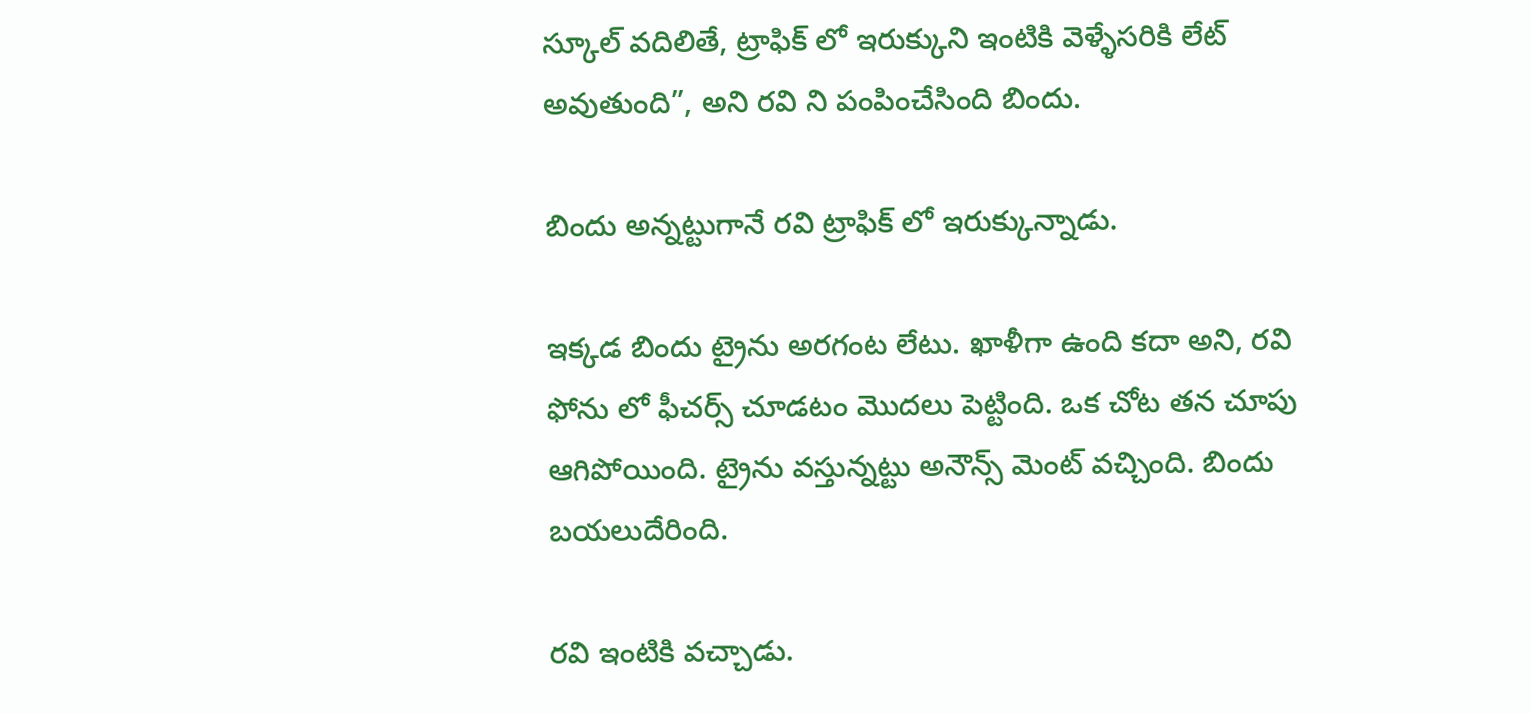స్కూల్ వదిలితే, ట్రాఫిక్ లో ఇరుక్కుని ఇంటికి వెళ్ళేసరికి లేట్ అవుతుంది”, అని రవి ని పంపించేసింది బిందు.

బిందు అన్నట్టుగానే రవి ట్రాఫిక్ లో ఇరుక్కున్నాడు.

ఇక్కడ బిందు ట్రైను అరగంట లేటు. ఖాళీగా ఉంది కదా అని, రవి ఫోను లో ఫీచర్స్ చూడటం మొదలు పెట్టింది. ఒక చోట తన చూపు ఆగిపోయింది. ట్రైను వస్తున్నట్టు అనౌన్స్ మెంట్ వచ్చింది. బిందు బయలుదేరింది.

రవి ఇంటికి వచ్చాడు.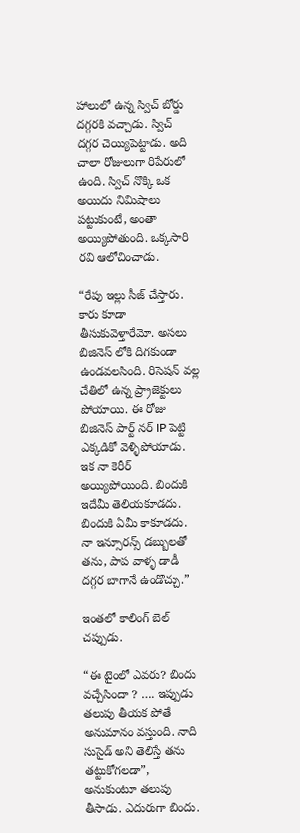హాలులో ఉన్న స్విచ్ బోర్డు దగ్గరకి వచ్చాడు. స్విచ్ దగ్గర చెయ్యిపెట్టాడు. అది చాలా రోజులుగా రిపేరులో ఉంది. స్విచ్ నొక్కి ఒక అయిదు నిమిషాలు పట్టుకుంటే, అంతా అయ్యిపోతుంది. ఒక్కసారి రవి ఆలోచించాడు.

“రేపు ఇల్లు సీజ్ చేస్తారు. కారు కూడా తీసుకువెళ్తారేమో. అసలు బిజినెస్ లోకి దిగకుండా ఉండవలసింది. రిసెషన్ వల్ల చేతిలో ఉన్న ప్ర్రాజెక్టులు పోయాయి. ఈ రోజు బిజినెస్ పార్ట్ నర్ IP పెట్టి ఎక్కడికో వెళ్ళిపోయాడు. ఇక నా కెరీర్ అయ్యిపోయింది. బిందుకి ఇదేమీ తెలియకూడదు. బిందుకి ఏమీ కాకూడదు. నా ఇన్సూరన్స్ డబ్బులతో తను, పాప వాళ్ళ డాడీ దగ్గర బాగానే ఉండొచ్చు.”

ఇంతలో కాలింగ్ బెల్ చప్పుడు.

“ఈ టైంలో ఎవరు? బిందు వచ్చేసిందా ? …. ఇప్పుడు తలుపు తీయక పోతే అనుమానం వస్తుంది. నాది సుసైడ్ అని తెలిస్తే తను తట్టుకోగలడా”, అనుకుంటూ తలుపు తీసాడు. ఎదురుగా బిందు.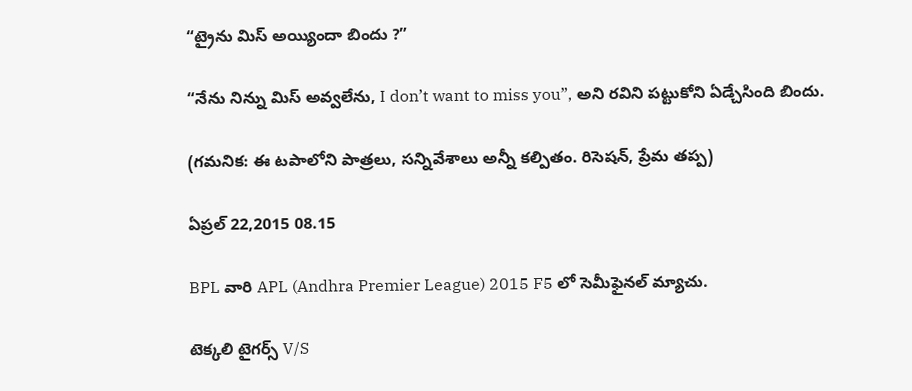“ట్రైను మిస్ అయ్యిందా బిందు ?”

“నేను నిన్ను మిస్ అవ్వలేను, I don’t want to miss you”, అని రవిని పట్టుకోని ఏడ్చేసింది బిందు.

(గమనిక: ఈ టపాలోని పాత్రలు, సన్నివేశాలు అన్నీ కల్పితం. రిసెషన్, ప్రేమ తప్ప)

ఏప్రల్ 22,2015 08.15

BPL వారి APL (Andhra Premier League) 2015 F5 లో సెమీఫైనల్ మ్యాచు.

టెక్కలి టైగర్స్ V/S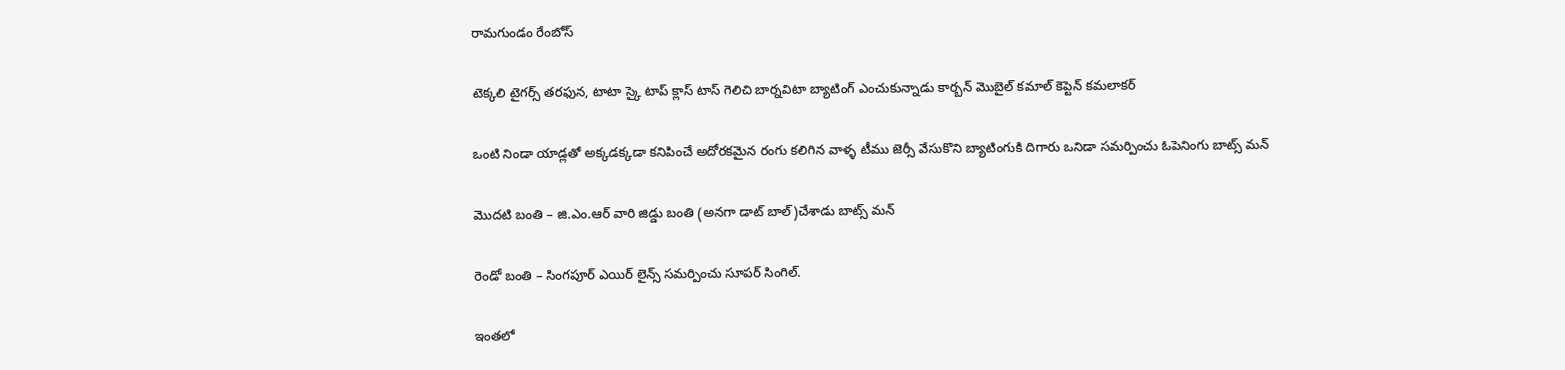రామగుండం రేంబోస్

టెక్కలి టైగర్స్ తరఫున, టాటా స్కై టాప్ క్లాస్ టాస్ గెలిచి బార్నవిటా బ్యాటింగ్ ఎంచుకున్నాడు కార్బన్ మొబైల్ కమాల్ కెప్టెన్ కమలాకర్

ఒంటి నిండా యాడ్లతో అక్కడక్కడా కనిపించే అదోరకమైన రంగు కలిగిన వాళ్ళ టీము జెర్సీ వేసుకొని బ్యాటింగుకి దిగారు ఒనిడా సమర్పించు ఓపెనింగు బాట్స్ మన్

మొదటి బంతి – జి.ఎం.ఆర్ వారి జిడ్డు బంతి (అనగా డాట్ బాల్)చేశాడు బాట్స్ మన్

రెండో బంతి – సింగపూర్ ఎయిర్ లైన్స్ సమర్పించు సూపర్ సింగిల్.

ఇంతలో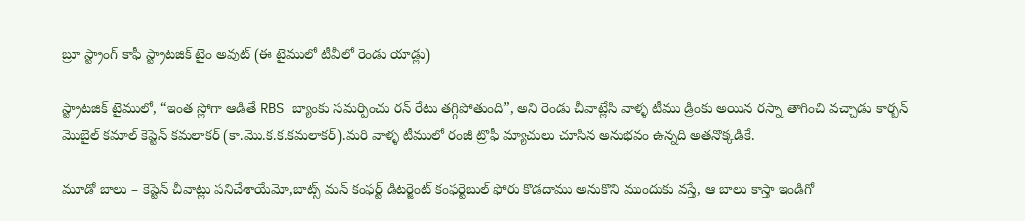బ్రూ స్ట్రాంగ్ కాఫీ స్ట్రాటజిక్ టైం అవుట్ (ఈ టైములో టీవీలో రెండు యాడ్లు)

స్ట్రాటజిక్ టైములో, “ఇంత స్లోగా ఆడితే RBS బ్యాంకు సమర్పించు రన్ రేటు తగ్గిపోతుంది”, అని రెండు చీవాట్లేసి వాళ్ళ టీము డ్రింకు అయిన రస్నా తాగించి వచ్చాడు కార్బన్ మొబైల్ కమాల్ కెప్టెన్ కమలాకర్ (కా.మొ.క.క.కమలాకర్).మరి వాళ్ళ టీములో రంజీ ట్రొఫీ మ్యాచులు చూసిన అనుభవం ఉన్నది అతనొక్కడికే.

మూడో బాలు – కెప్టెన్ చీవాట్లు పనిచేశాయేమో,బాట్స్ మన్ కంఫర్ట్ డిటర్జెంట్ కంఫర్టెబుల్ ఫోరు కొడదాము అనుకొని ముందుకు వస్తే, ఆ బాలు కాస్తా ఇండిగో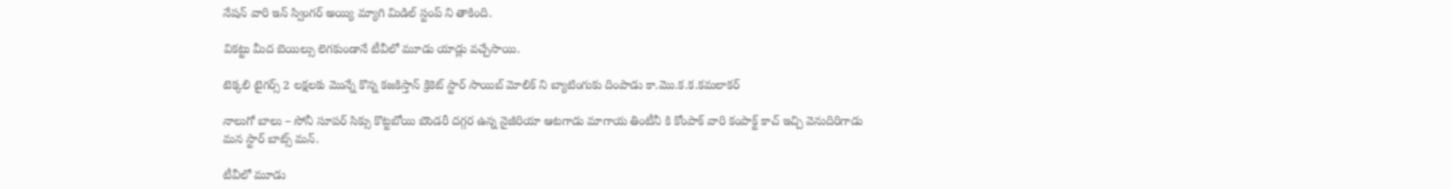నేషన్ వారి ఇన్ స్వింగర్ అయ్యి మ్యాగి మిడిల్ స్టంప్ ని తాకింది.

వికట్టు మీద బెయిల్సు లెగకుండానే టీవీలో మూడు యాడ్లు వచ్చేసాయి.

టెక్కలి టైగర్స్ 2 లక్షలకు మొన్నే కొన్న కజకిస్తాన్ క్రికెట్ స్టార్ సాయిబ్ మోలిక్ ని బ్యాటింగుకు దింపాడు కా.మొ.క.క.కమలాకర్

నాలుగో బాలు – సోనీ సూపర్ సిక్సు కొట్టబోయి బౌండరీ దగ్గర ఉన్న నైజీరియా ఆటగాడు మాగాయ తింటీనీ కి కోంపాక్ వారి కంపాక్ట్ కాచ్ ఇచ్చి వెనుదిరిగాడు మన స్టార్ బాట్స్ మన్.

టీవీలో మూడు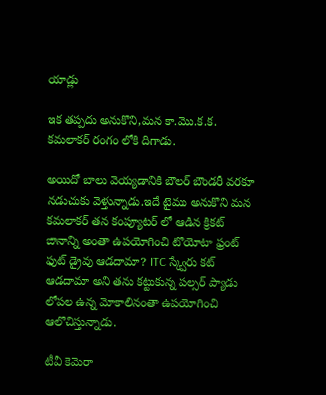యాడ్లు

ఇక తప్పదు అనుకొని,మన కా.మొ.క.క. కమలాకర్ రంగం లోకి దిగాడు.

అయిదో బాలు వెయ్యడానికి బౌలర్ బౌండరీ వరకూ నడుచుకు వెళ్తున్నాడు.ఇదే టైము అనుకొని మన కమలాకర్ తన కంప్యూటర్ లో ఆడిన క్రికట్ ఙానాన్ని అంతా ఉపయోగించి టొయోటా ఫ్రంట్ ఫుట్ డ్రైవు ఆడదామా? ITC స్క్వేరు కట్ ఆడదామా అని తను కట్టుకున్న పల్సర్ ప్యాడు లోపల ఉన్న మోకాలినంతా ఉపయోగించి ఆలొచిస్తున్నాడు.

టీవీ కెమెరా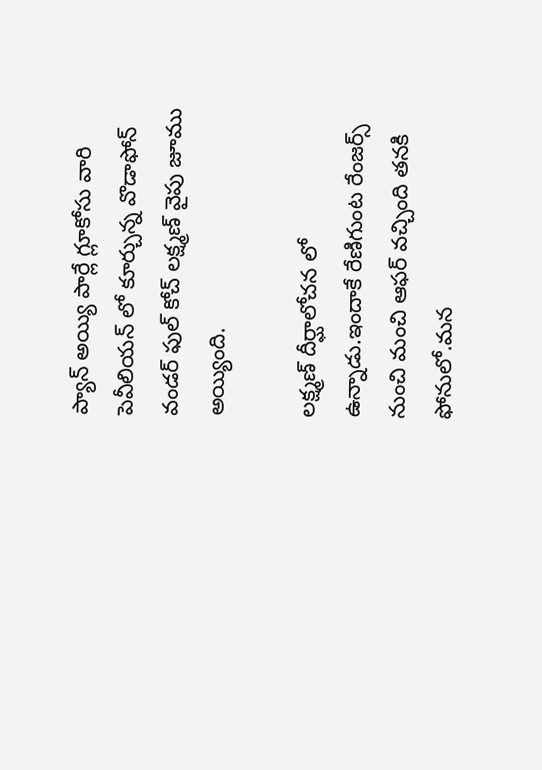ప్యాన్ అయ్యి పార్లే గ్లూకోసు వారి పెవీలియన్ లో కూర్చున్న వొడాఫోన్ వండర్ ఫుల్ కోచ్ లక్ష్మణ్ వైపు జూము అయ్యింది.

లక్ష్మణ్ దీర్ఘాలోచన లో ఉన్నాడు.ఇందాకే రేణిగుంట రేంజర్స్ నుంచి మంచి ఆఫర్ వచ్చింది తనకి ఫోనులో.మన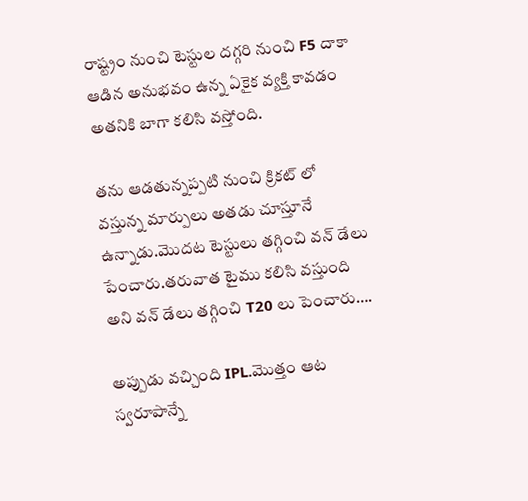రాష్ట్రం నుంచి టెస్టుల దగ్గరి నుంచి F5 దాకా ఆడిన అనుభవం ఉన్న ఏకైక వ్యక్తి కావడం అతనికి బాగా కలిసి వస్తోంది.

తను ఆడతున్నప్పటి నుంచి క్రికట్ లో వస్తున్న మార్పులు అతడు చూస్తూనే ఉన్నాడు.మొదట టెస్టులు తగ్గించి వన్ డేలు పేంచారు.తరువాత టైము కలిసి వస్తుంది అని వన్ డేలు తగ్గించి T20 లు పెంచారు….

అప్పుడు వచ్చింది IPL.మొత్తం ఆట స్వరూపాన్నే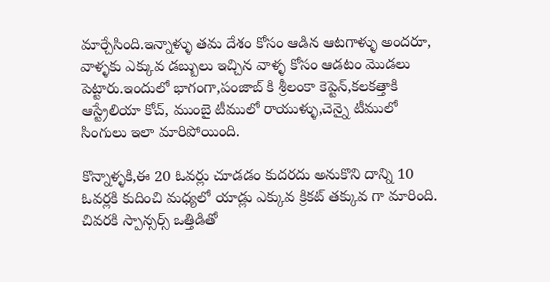మార్చేసింది.ఇన్నాళ్ళు తమ దేశం కోసం ఆడిన ఆటగాళ్ళు అందరూ, వాళ్ళకు ఎక్కువ డబ్బులు ఇచ్చిన వాళ్ళ కోసం ఆడటం మొడలు పెట్టారు.ఇందులో భాగంగా,పంజాబ్ కి శ్రీలంకా కెప్టెన్,కలకత్తాకి ఆస్ట్రేలియా కోచ్, ముంబై టీములో రాయుళ్ళు,చెన్నై టీములో సింగులు ఇలా మారిపోయింది.

కొన్నాళ్ళకి,ఈ 20 ఓవర్లు చూడడం కుదరదు అనుకొని దాన్ని 10 ఓవర్లకి కుదించి మధ్యలో యాడ్లు ఎక్కువ క్రికట్ తక్కువ గా మారింది. చివరకి స్పాన్సర్స్ ఒత్తిడితో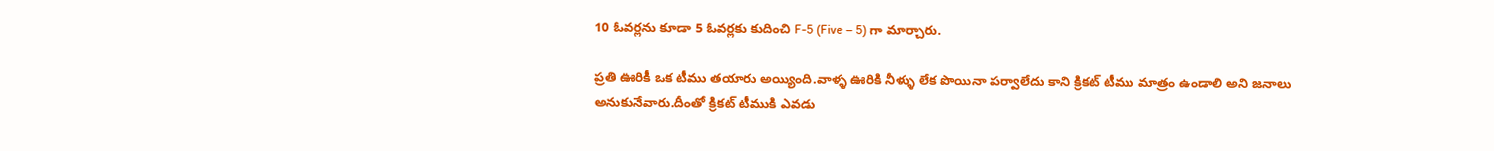10 ఓవర్లను కూడా 5 ఓవర్లకు కుదించి F-5 (Five – 5) గా మార్చారు.

ప్రతి ఊరికీ ఒక టీము తయారు అయ్యింది.వాళ్ళ ఊరికి నీళ్ళు లేక పొయినా పర్వాలేదు కాని క్రికట్ టీము మాత్రం ఉండాలి అని జనాలు అనుకునేవారు.దీంతో క్రికట్ టీముకి ఎవడు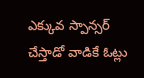ఎక్కువ స్పాన్సర్ చేస్తాడో వాడికే ఓట్లు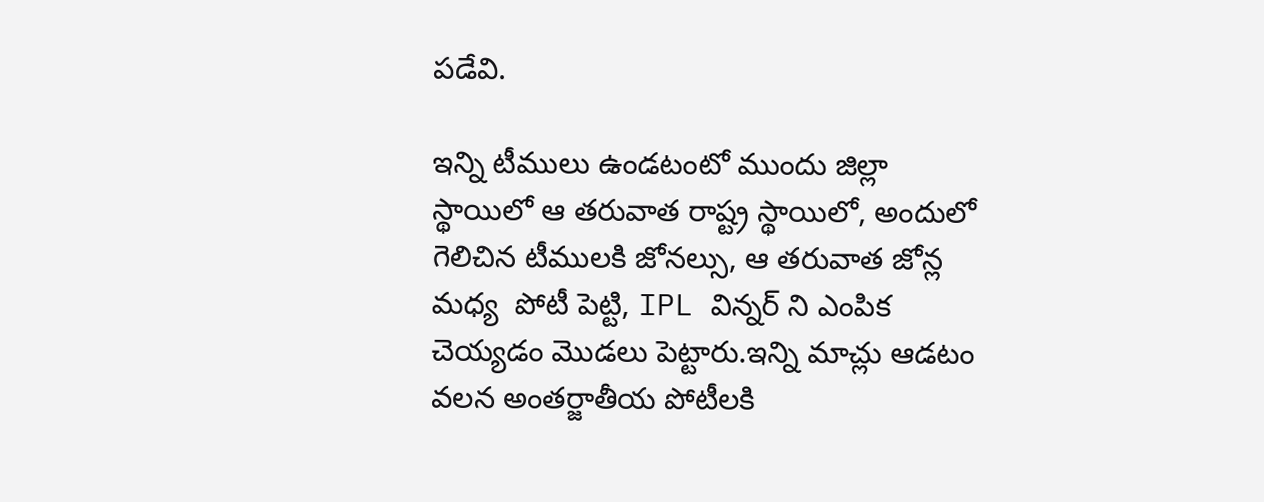పడేవి.

ఇన్ని టీములు ఉండటంటో ముందు జిల్లా స్థాయిలో ఆ తరువాత రాష్ట్ర స్థాయిలో, అందులో గెలిచిన టీములకి జోనల్సు, ఆ తరువాత జోన్ల మధ్య  పోటీ పెట్టి, IPL విన్నర్ ని ఎంపిక చెయ్యడం మొడలు పెట్టారు.ఇన్ని మాచ్లు ఆడటం వలన అంతర్జాతీయ పోటీలకి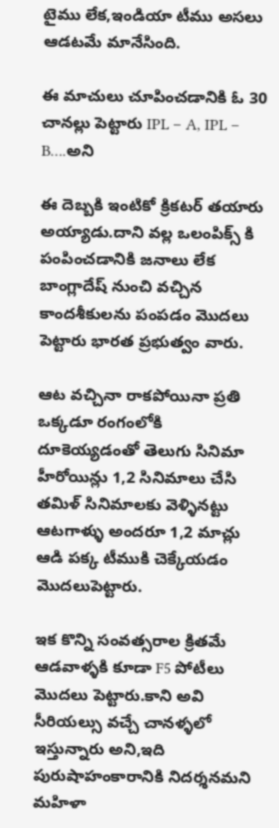టైము లేక,ఇండియా టీము అసలు ఆడటమే మానేసింది.

ఈ మాచులు చూపించడానికి ఓ 30 చానల్లు పెట్టారు IPL – A, IPL – B….అని

ఈ దెబ్బకి ఇంటికో క్రికటర్ తయారు అయ్యాడు.దాని వల్ల ఒలంపిక్స్ కి పంపించడానికి జనాలు లేక బాంగ్లాదేష్ నుంచి వచ్చిన కాందశీకులను పంపడం మొదలు పెట్టారు భారత ప్రభుత్వం వారు.

ఆట వచ్చినా రాకపోయినా ప్రతి ఒక్కడూ రంగంలోకి దూకెయ్యడంతో తెలుగు సినిమా హీరోయిన్లు 1,2 సినిమాలు చేసి తమిళ్ సినిమాలకు వెళ్ళినట్టు ఆటగాళ్ళు అందరూ 1,2 మాచ్లు ఆడి పక్క టీముకి చెక్కేయడం మొదలుపెట్టారు.

ఇక కొన్ని సంవత్సరాల క్రితమే ఆడవాళ్ళకి కూడా F5 పోటీలు మొదలు పెట్టారు.కాని అవి సీరియల్సు వచ్చే చానళ్ళలో ఇస్తున్నారు అని,ఇది పురుషాహంకారానికి నిదర్శనమని మహిళా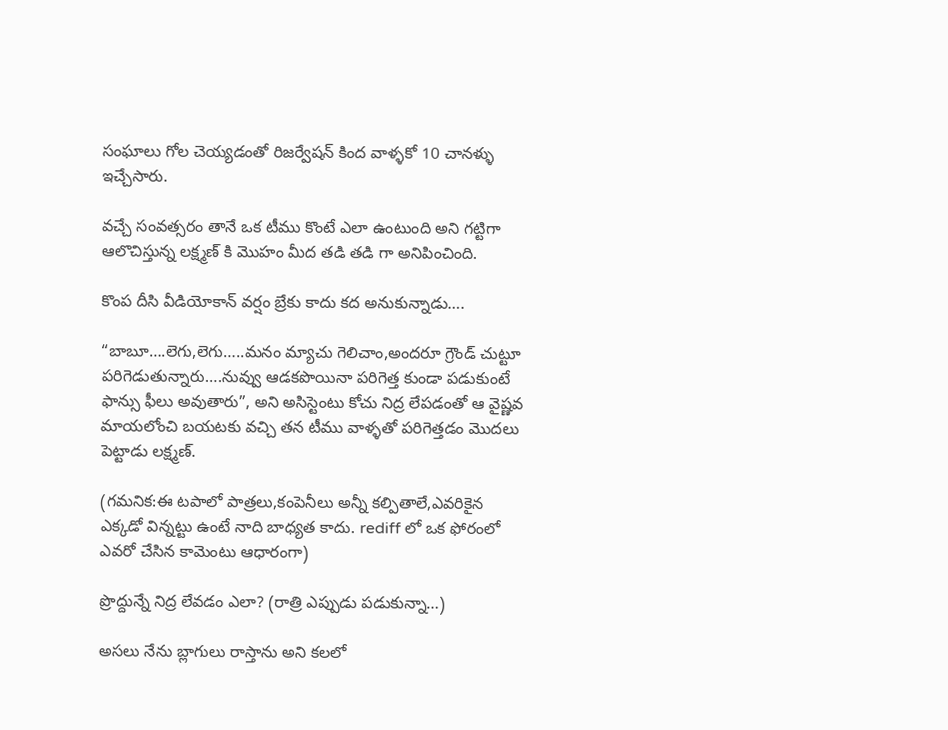సంఘాలు గోల చెయ్యడంతో రిజర్వేషన్ కింద వాళ్ళకో 10 చానళ్ళు ఇచ్చేసారు.

వచ్చే సంవత్సరం తానే ఒక టీము కొంటే ఎలా ఉంటుంది అని గట్టిగా ఆలొచిస్తున్న లక్ష్మణ్ కి మొహం మీద తడి తడి గా అనిపించింది.

కొంప దీసి వీడియోకాన్ వర్షం బ్రేకు కాదు కద అనుకున్నాడు….

“బాబూ….లెగు,లెగు…..మనం మ్యాచు గెలిచాం,అందరూ గ్రౌండ్ చుట్టూ పరిగెడుతున్నారు….నువ్వు ఆడకపొయినా పరిగెత్త కుండా పడుకుంటే ఫాన్సు ఫీలు అవుతారు”, అని అసిస్టెంటు కోచు నిద్ర లేపడంతో ఆ వైష్ణవ మాయలోంచి బయటకు వచ్చి తన టీము వాళ్ళతో పరిగెత్తడం మొదలు పెట్టాడు లక్ష్మణ్.

(గమనిక:ఈ టపాలో పాత్రలు,కంపెనీలు అన్నీ కల్పితాలే,ఎవరికైన ఎక్కడో విన్నట్టు ఉంటే నాది బాధ్యత కాదు. rediff లో ఒక ఫోరంలో ఎవరో చేసిన కామెంటు ఆధారంగా)

ప్రొద్దున్నే నిద్ర లేవడం ఎలా? (రాత్రి ఎప్పుడు పడుకున్నా…)

అసలు నేను బ్లాగులు రాస్తాను అని కలలో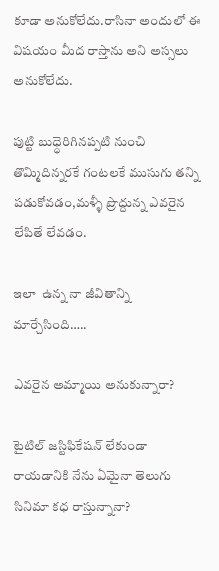కూడా అనుకోలేదు.రాసినా అందులో ఈ విషయం మీద రాస్తాను అని అస్సలు అనుకోలేదు.

పుట్టి బుధ్ధెరిగినప్పటి నుంచి తొమ్మిదిన్నరకే గంటలకే ముసుగు తన్ని పడుకోవడం,మళ్ళీ ప్రొద్దున్న ఎవరైన లేపితే లేవడం.

ఇలా  ఉన్న నా జీవితాన్ని మార్చేసింది…..

ఎవరైన అమ్మాయి అనుకున్నారా?

టైటిల్ జస్టిఫికేషన్ లేకుండా రాయడానికి నేను ఏమైనా తెలుగు సినిమా కధ రాస్తున్నానా?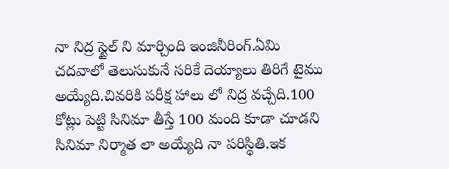నా నిద్ర స్టైల్ ని మార్చింది ఇంజినీరింగ్.ఏమి చదవాలో తెలుసుకునే సరికే దెయ్యాలు తిరిగే టైము అయ్యేది.చివరికి పరీక్ష హాలు లో నిద్ర వచ్చేది.100 కోట్లు పెట్టి సినిమా తీస్తే 100 మంది కూడా చూడని సినిమా నిర్మాత లా అయ్యేది నా పరిస్థితి.ఇక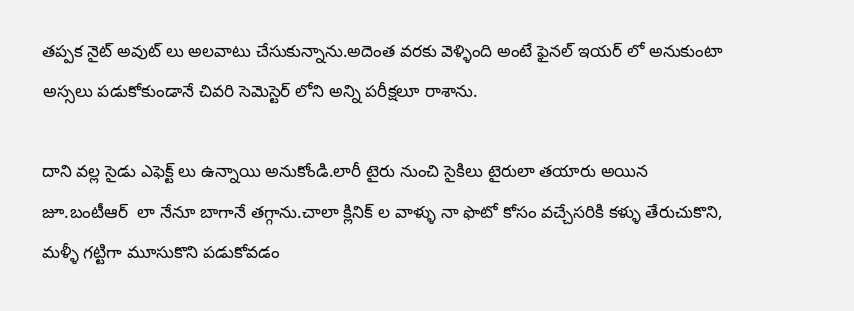తప్పక నైట్ అవుట్ లు అలవాటు చేసుకున్నాను.అదెంత వరకు వెళ్ళింది అంటే ఫైనల్ ఇయర్ లో అనుకుంటా అస్సలు పడుకోకుండానే చివరి సెమెస్టెర్ లోని అన్ని పరీక్షలూ రాశాను.

దాని వల్ల సైడు ఎఫెక్ట్ లు ఉన్నాయి అనుకోండి.లారీ టైరు నుంచి సైకిలు టైరులా తయారు అయిన జూ.బంటీఆర్  లా నేనూ బాగానే తగ్గాను.చాలా క్లినిక్ ల వాళ్ళు నా ఫొటో కోసం వచ్చేసరికి కళ్ళు తేరుచుకొని, మళ్ళీ గట్టిగా మూసుకొని పడుకోవడం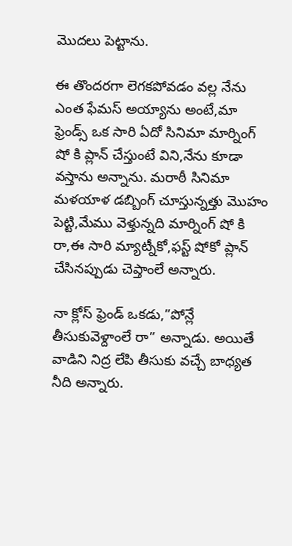మొదలు పెట్టాను.

ఈ తొందరగా లెగకపోవడం వల్ల నేను ఎంత ఫేమస్ అయ్యాను అంటే,మా ఫ్రెండ్స్ ఒక సారి ఏదో సినిమా మార్నింగ్ షో కి ప్లాన్ చేస్తుంటే విని,నేను కూడా వస్తాను అన్నాను. మరాఠీ సినిమా మళయాళ డబ్బింగ్ చూస్తున్నత్తు మొహం పెట్టి,మేము వెళ్తున్నది మార్నింగ్ షో కి రా,ఈ సారి మ్యాట్నీకో,ఫస్ట్ షోకో ప్లాన్ చేసినప్పుడు చెప్తాంలే అన్నారు.

నా క్లోస్ ఫ్రెండ్ ఒకడు,”పోన్లే తీసుకువెళ్దాంలే రా” అన్నాడు. అయితే వాడిని నిద్ర లేపి తీసుకు వచ్చే బాధ్యత నీది అన్నారు.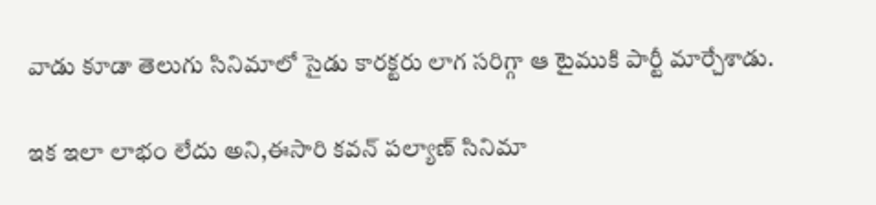వాడు కూడా తెలుగు సినిమాలో సైడు కారక్టరు లాగ సరిగ్గా ఆ టైముకి పార్టీ మార్చేశాడు.

ఇక ఇలా లాభం లేదు అని,ఈసారి కవన్ పల్యాణ్ సినిమా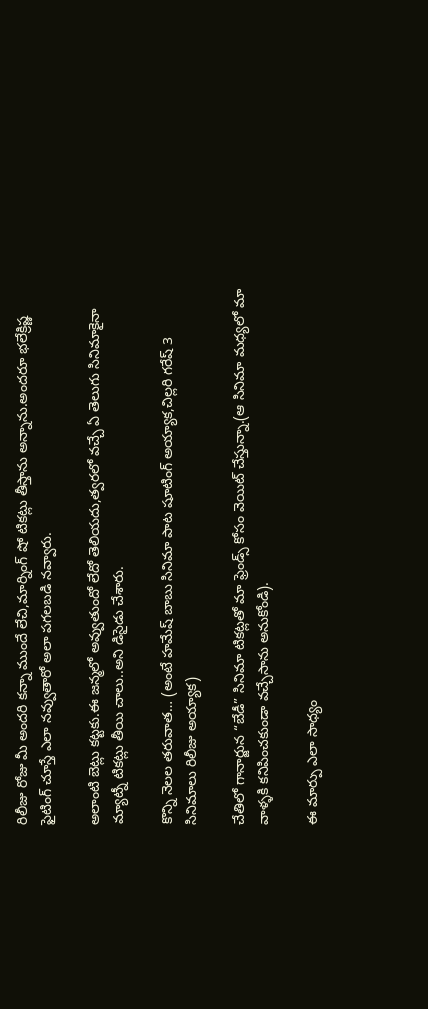రిలీజు రోజు మీ అందరి కన్నా ముందే లేచి,మార్నింగ్ షో టికట్లు తీస్తాను అన్నాను.అందరూ భలేక్రిష్ణ ఫైటింగ్ చూస్తే ఎలా నవ్వుతారో అలా పగలబడి నవ్వారు.

అలాంటి బెట్లు కట్టకు.ఈ జన్మలో అవ్వుతుందో లేదో తెలియదు,త్వరలో వచ్చే ఏ తెలుగు సినిమాకైనా మ్యాట్నీ టికట్లు తీయి చాలు..అని డిసైడు చేశారు.

కొన్ని నెలల తరువాత… (అంటే హమేష్ బాబు సినిమా పాట షూటింగ్ అయ్యాక,చిల్లరి గరేష్ 3 సినిమాలు రిలీజు అయ్యాక)

చేతిలో గానార్జున “బేడీ” సినిమా టికట్లతో మా ఫ్రెండ్స్ కోసం వెయిట్ చేస్తున్నా.(ఆ సినిమా మధ్యలో మా వాళ్ళకి కనిపించకుండా వచ్చేసాను అనుకోండి).

ఈ మార్పు ఎలా సాధ్యం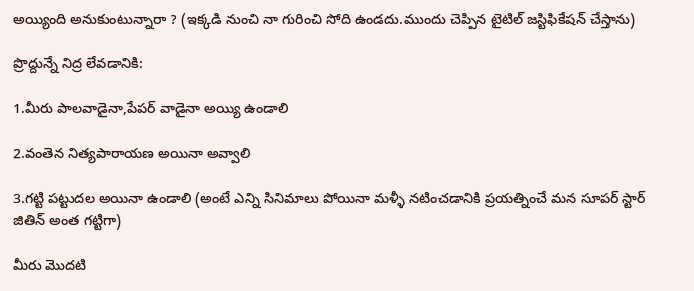అయ్యింది అనుకుంటున్నారా ? (ఇక్కడి నుంచి నా గురించి సోది ఉండదు.ముందు చెప్పిన టైటిల్ జస్టిఫికేషన్ చేస్తాను)

ప్రొద్దున్నే నిద్ర లేవడానికి:

1.మీరు పాలవాడైనా,పేపర్ వాడైనా అయ్యి ఉండాలి

2.వంతెన నిత్యపారాయణ అయినా అవ్వాలి

3.గట్టి పట్టుదల అయినా ఉండాలి (అంటే ఎన్ని సినిమాలు పోయినా మళ్ళీ నటించడానికి ప్రయత్నించే మన సూపర్ స్టార్ జితిన్ అంత గట్టిగా)

మీరు మొదటి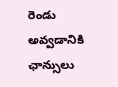రెండు అవ్వడానికి ఛాన్సులు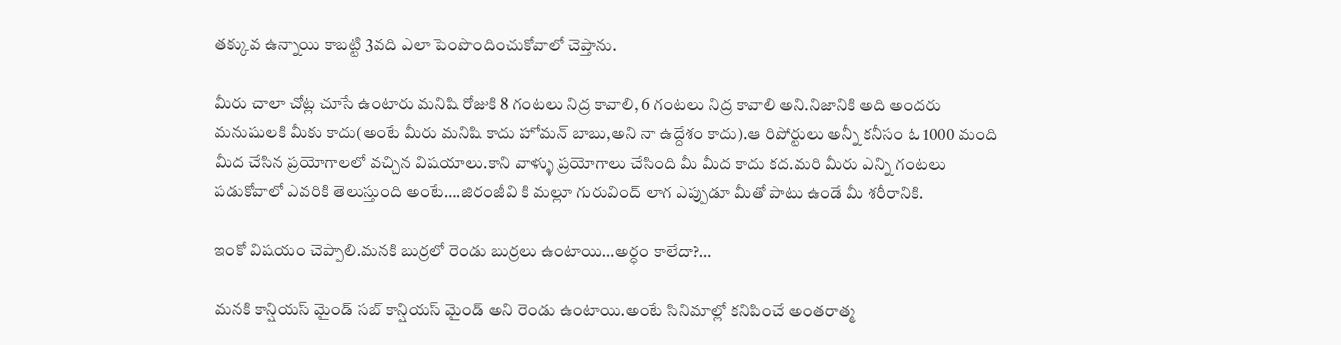తక్కువ ఉన్నాయి కాబట్టి 3వది ఎలా పెంపొందించుకోవాలో చెప్తాను.

మీరు చాలా చోట్ల చూసే ఉంటారు మనిషి రోజుకి 8 గంటలు నిద్ర కావాలి, 6 గంటలు నిద్ర కావాలి అని.నిజానికి అది అందరు మనుషులకి మీకు కాదు(అంటే మీరు మనిషి కాదు హోమన్ బాబు,అని నా ఉద్దేశం కాదు).ఆ రిపోర్టులు అన్నీ కనీసం ఓ 1000 మంది మీద చేసిన ప్రయోగాలలో వచ్చిన విషయాలు.కాని వాళ్ళు ప్రయోగాలు చేసింది మీ మీద కాదు కద.మరి మీరు ఎన్ని గంటలు పడుకోవాలో ఎవరికి తెలుస్తుంది అంటే….జిరంజీవి కి మల్లూ గురువింద్ లాగ ఎప్పుడూ మీతో పాటు ఉండే మీ శరీరానికి.

ఇంకో విషయం చెప్పాలి.మనకి బుర్రలో రెండు బుర్రలు ఉంటాయి…అర్ధం కాలేదా?…

మనకి కాన్షియస్ మైండ్ సబ్ కాన్షియస్ మైండ్ అని రెండు ఉంటాయి.అంటే సినిమాల్లో కనిపించే అంతరాత్మ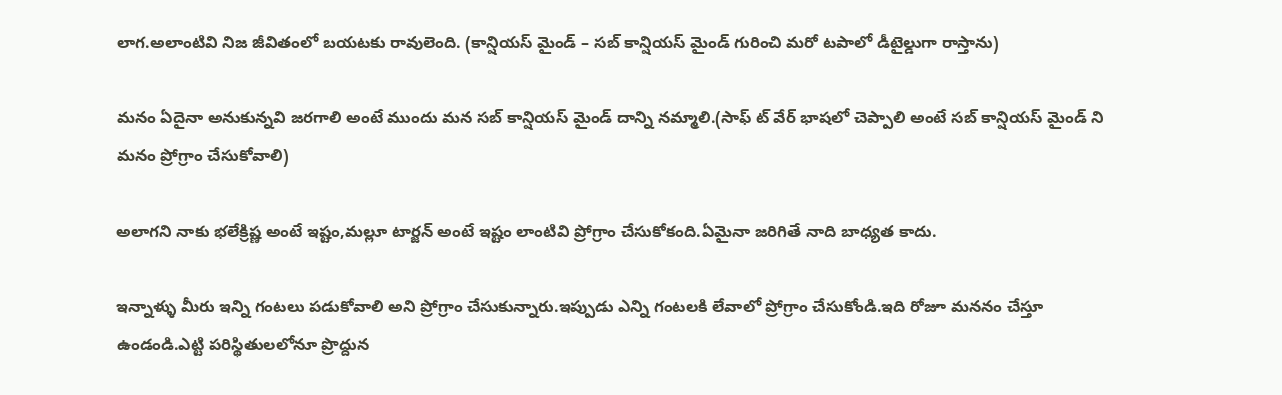లాగ.అలాంటివి నిజ జీవితంలో బయటకు రావులెంది. (కాన్షియస్ మైండ్ – సబ్ కాన్షియస్ మైండ్ గురించి మరో టపాలో డీటైల్డుగా రాస్తాను)

మనం ఏదైనా అనుకున్నవి జరగాలి అంటే ముందు మన సబ్ కాన్షియస్ మైండ్ దాన్ని నమ్మాలి.(సాఫ్ ట్ వేర్ భాషలో చెప్పాలి అంటే సబ్ కాన్షియస్ మైండ్ ని మనం ప్రోగ్రాం చేసుకోవాలి)

అలాగని నాకు భలేక్రిష్ణ అంటే ఇష్టం,మల్లూ టార్జన్ అంటే ఇష్టం లాంటివి ప్రోగ్రాం చేసుకోకంది.ఏమైనా జరిగితే నాది బాధ్యత కాదు.

ఇన్నాళ్ళు మీరు ఇన్ని గంటలు పడుకోవాలి అని ప్రోగ్రాం చేసుకున్నారు.ఇప్పుడు ఎన్ని గంటలకి లేవాలో ప్రోగ్రాం చేసుకోండి.ఇది రోజూ మననం చేస్తూ ఉండండి.ఎట్టి పరిస్థితులలోనూ ప్రొద్దున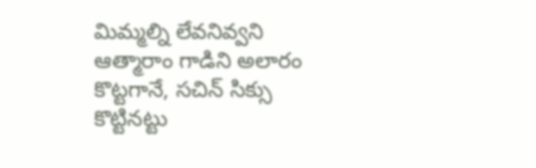మిమ్మల్ని లేవనివ్వని ఆత్మారాం గాడిని అలారం కొట్టగానే, సచిన్ సిక్సు కొట్టినట్టు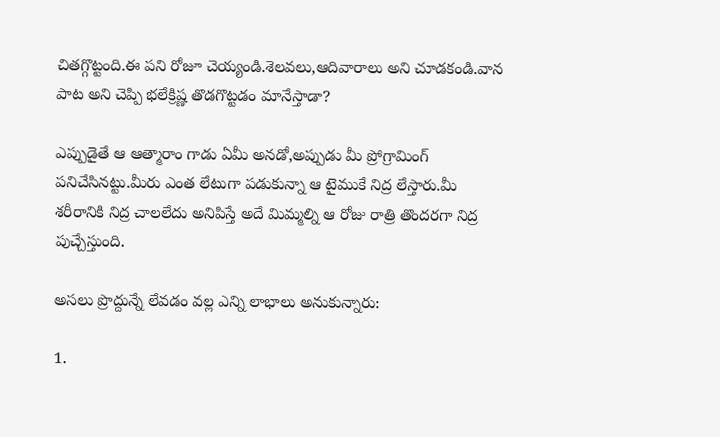చితగ్గొట్టంది.ఈ పని రోజూ చెయ్యండి.శెలవలు,ఆదివారాలు అని చూడకండి.వాన పాట అని చెప్పి భలేక్రిష్ణ తొడగొట్టడం మానేస్తాడా?

ఎప్పుడైతే ఆ ఆత్మారాం గాడు ఏమీ అనడో,అప్పుడు మీ ప్రోగ్రామింగ్ పనిచేసినట్టు.మీరు ఎంత లేటుగా పడుకున్నా ఆ టైముకే నిద్ర లేస్తారు.మీ శరీరానికి నిద్ర చాలలేదు అనిపిస్తే అదే మిమ్మల్ని ఆ రోజు రాత్రి తొందరగా నిద్ర పుచ్చేస్తుంది.

అసలు ప్రొద్దున్నే లేవడం వల్ల ఎన్ని లాభాలు అనుకున్నారు:

1.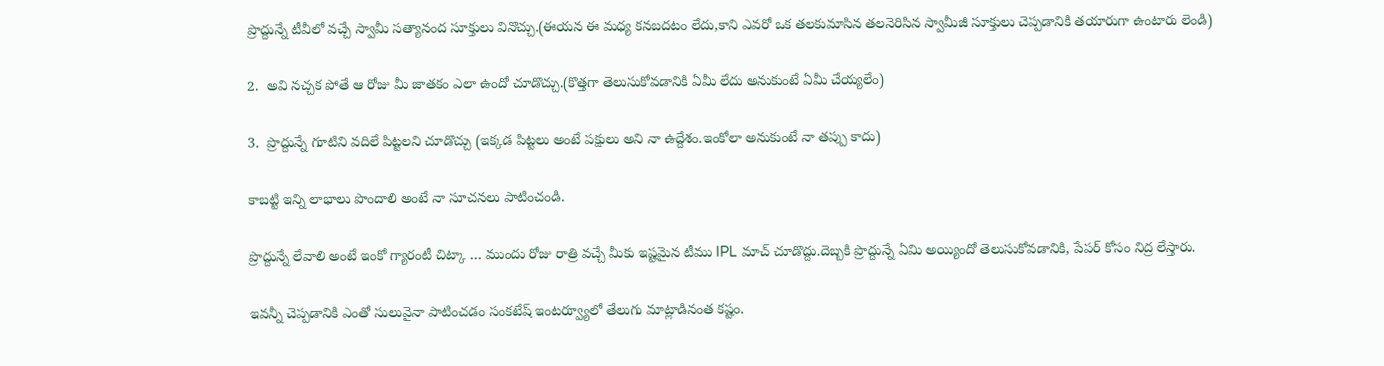ప్రొద్దున్నే టీవీలో వచ్చే స్వామీ సత్యానంద సూక్తులు వినొచ్చు.(ఈయన ఈ మధ్య కనబదటం లేదు,కాని ఎవరో ఒక తలకుమాసిన తలనెరిసిన స్వామీజీ సూక్తులు చెప్పడానికి తయారుగా ఉంటారు లెండి)

2.  అవి నచ్చక పోతే ఆ రోజు మీ జాతకం ఎలా ఉందో చూడొచ్చు.(కొత్తగా తెలుసుకోవడానికి ఏమీ లేదు అనుకుంటే ఏమీ చేయ్యలేం)

3.  ప్రొద్దున్నే గూటిని వదిలే పిట్టలని చూడొచ్చు (ఇక్కడ పిట్టలు అంటే పక్షులు అని నా ఉద్దేశం.ఇంకోలా అనుకుంటే నా తప్పు కాదు)

కాబట్టి ఇన్ని లాభాలు పొందాలి అంటే నా సూచనలు పాటించండి.

ప్రొద్దున్నే లేవాలి అంటే ఇంకో గ్యారంటీ చిట్కా … ముందు రోజు రాత్రి వచ్చే మీకు ఇష్టమైన టీము IPL మాచ్ చూడొద్దు.దెబ్బకి ప్రొద్దున్నే ఏమి అయ్యిందో తెలుసుకోవడానికి, పేపర్ కోసం నిద్ర లేస్తారు.

ఇవన్నీ చెప్పడానికి ఎంతో సులువైనా పాటించడం సంకటేష్ ఇంటర్వ్యూలో తేలుగు మాట్లాడినంత కష్టం.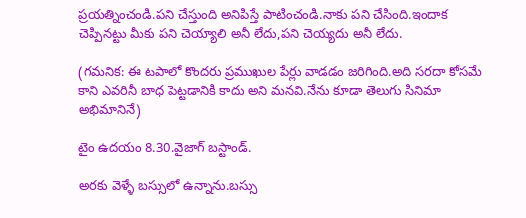ప్రయత్నించండి.పని చేస్తుంది అనిపిస్తే పాటించండి.నాకు పని చేసింది.ఇందాక చెప్పినట్టు మీకు పని చెయ్యాలి అనీ లేదు,పని చెయ్యదు అనీ లేదు.

(గమనిక: ఈ టపాలో కొందరు ప్రముఖుల పేర్లు వాడడం జరిగింది.అది సరదా కోసమే కాని ఎవరినీ బాధ పెట్టడానికి కాదు అని మనవి.నేను కూడా తెలుగు సినిమా అభిమానినే)

టైం ఉదయం 8.30.వైజాగ్ బస్టాండ్.

అరకు వెళ్ళే బస్సులో ఉన్నాను.బస్సు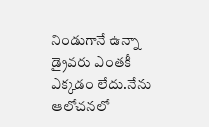నిండుగానే ఉన్నా డ్రైవరు ఎంతకీ ఎక్కడం లేదు.నేను ఆలోచనలో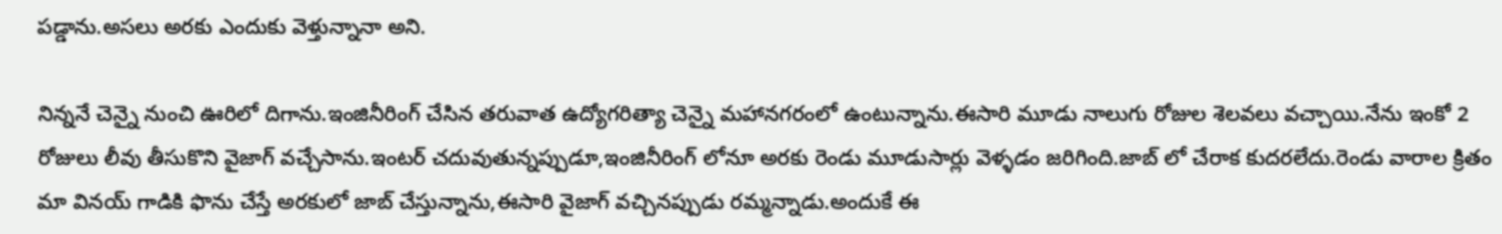పడ్డాను.అసలు అరకు ఎందుకు వెళ్తున్నానా అని.

నిన్ననే చెన్నై నుంచి ఊరిలో దిగాను.ఇంజినీరింగ్ చేసిన తరువాత ఉద్యోగరిత్యా చెన్నై మహానగరంలో ఉంటున్నాను.ఈసారి మూడు నాలుగు రోజుల శెలవలు వచ్చాయి.నేను ఇంకో 2 రోజులు లీవు తీసుకొని వైజాగ్ వచ్చేసాను.ఇంటర్ చదువుతున్నప్పుడూ,ఇంజినీరింగ్ లోనూ అరకు రెండు మూడుసార్లు వెళ్ళడం జరిగింది.జాబ్ లో చేరాక కుదరలేదు.రెండు వారాల క్రితం మా వినయ్ గాడికి ఫొను చేస్తే అరకులో జాబ్ చేస్తున్నాను,ఈసారి వైజాగ్ వచ్చినప్పుడు రమ్మన్నాడు.అందుకే ఈ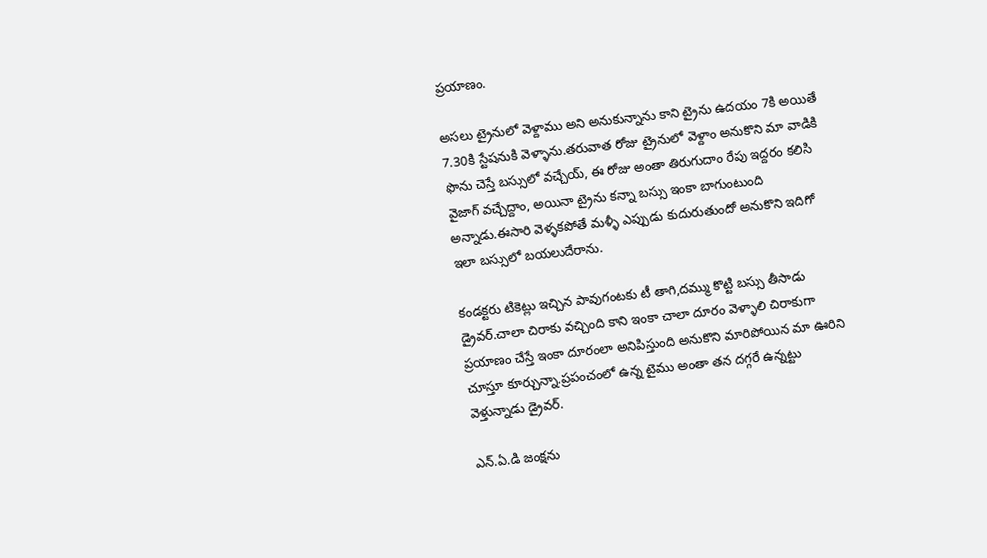ప్రయాణం.

అసలు ట్రైనులో వెళ్దాము అని అనుకున్నాను కాని ట్రైను ఉదయం 7కి అయితే 7.30కి స్టేషనుకి వెళ్ళాను.తరువాత రోజు ట్రైనులో వెళ్దాం అనుకొని మా వాడికి ఫొను చెస్తే బస్సులో వచ్చేయ్, ఈ రోజు అంతా తిరుగుదాం రేపు ఇద్దరం కలిసి వైజాగ్ వచ్చేద్దాం, అయినా ట్రైను కన్నా బస్సు ఇంకా బాగుంటుంది అన్నాడు.ఈసారి వెళ్ళకపోతే మళ్ళీ ఎప్పుడు కుదురుతుందో అనుకొని ఇదిగో ఇలా బస్సులో బయలుదేరాను.

కండక్టరు టికెట్లు ఇచ్చిన పావుగంటకు టీ తాగి,దమ్ము కొట్టి బస్సు తీసాడు డ్రైవర్.చాలా చిరాకు వచ్చింది కాని ఇంకా చాలా దూరం వెళ్ళాలి చిరాకుగా ప్రయాణం చేస్తే ఇంకా దూరంలా అనిపిస్తుంది అనుకొని మారిపోయిన మా ఊరిని చూస్తూ కూర్చున్నా.ప్రపంచంలో ఉన్న టైము అంతా తన దగ్గరే ఉన్నట్టు వెళ్తున్నాడు డ్రైవర్.

ఎన్.ఏ.డి జంక్షను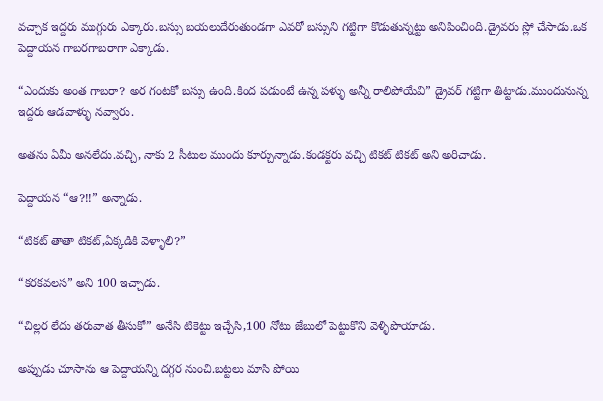వచ్చాక ఇద్దరు ముగ్గురు ఎక్కారు.బస్సు బయలుదేరుతుండగా ఎవరో బస్సుని గట్టిగా కొడుతున్నట్టు అనిపించింది.డ్రైవరు స్లో చేసాడు.ఒక పెద్దాయన గాబరగాబరాగా ఎక్కాడు.

“ఎందుకు అంత గాబరా? అర గంటకో బస్సు ఉంది.కింద పడుంటే ఉన్న పళ్ళు అన్నీ రాలిపోయేవి” డ్రైవర్ గట్టిగా తిట్టాడు.ముందునున్న ఇద్దరు ఆడవాళ్ళు నవ్వారు.

అతను ఏమీ అనలేదు.వచ్చి, నాకు 2 సీటుల ముందు కూర్చున్నాడు.కండక్టరు వచ్చి టికట్ టికట్ అని అరిచాడు.

పెద్దాయన “ఆ?!!” అన్నాడు.

“టికట్ తాతా టికట్,ఏక్కడికి వెళ్ళాలి?”

“కరకవలస” అని 100 ఇచ్చాడు.

“చిల్లర లేదు తరువాత తీసుకో” అనేసి టికెట్టు ఇచ్చేసి,100 నోటు జేబులో పెట్టుకొని వెళ్ళిపొయాడు.

అప్పుడు చూసాను ఆ పెద్దాయన్ని దగ్గర నుంచి.బట్టలు మాసి పోయి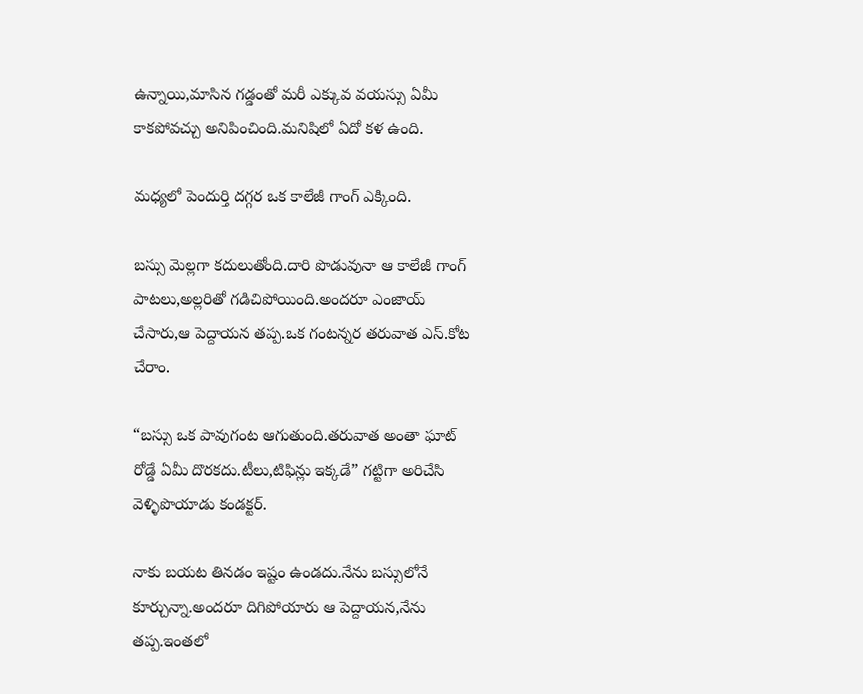ఉన్నాయి,మాసిన గడ్డంతో మరీ ఎక్కువ వయస్సు ఏమీ కాకపోవచ్చు అనిపించింది.మనిషిలో ఏదో కళ ఉంది.

మధ్యలో పెందుర్తి దగ్గర ఒక కాలేజీ గాంగ్ ఎక్కింది.

బస్సు మెల్లగా కదులుతోంది.దారి పొడువునా ఆ కాలేజీ గాంగ్ పాటలు,అల్లరితో గడిచిపోయింది.అందరూ ఎంజాయ్ చేసారు,ఆ పెద్దాయన తప్ప.ఒక గంటన్నర తరువాత ఎస్.కోట చేరాం.

“బస్సు ఒక పావుగంట ఆగుతుంది.తరువాత అంతా ఘాట్ రోడ్డే ఏమీ దొరకదు.టీలు,టిఫిన్లు ఇక్కడే” గట్టిగా అరిచేసి వెళ్ళిపొయాడు కండక్టర్.

నాకు బయట తినడం ఇష్టం ఉండదు.నేను బస్సులోనే కూర్చున్నా.అందరూ దిగిపోయారు ఆ పెద్దాయన,నేను తప్ప.ఇంతలో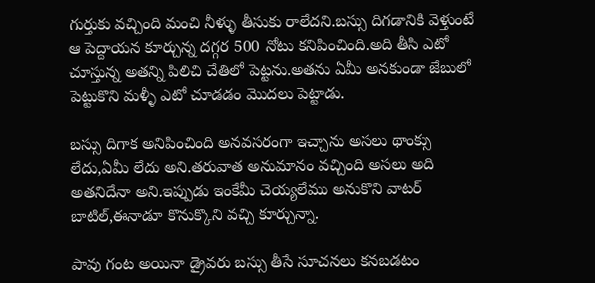గుర్తుకు వచ్చింది మంచి నీళ్ళు తీసుకు రాలేదని.బస్సు దిగడానికి వెళ్తుంటే ఆ పెద్దాయన కూర్చున్న దగ్గర 500 నోటు కనిపించింది.అది తీసి ఎటో చూస్తున్న అతన్ని పిలిచి చేతిలో పెట్టను.అతను ఏమీ అనకుండా జేబులో పెట్టుకొని మళ్ళీ ఎటో చూడడం మొదలు పెట్టాడు.

బస్సు దిగాక అనిపించింది అనవసరంగా ఇచ్చాను అసలు థాంక్సు లేదు,ఏమీ లేదు అని.తరువాత అనుమానం వచ్చింది అసలు అది అతనిదేనా అని.ఇప్పుడు ఇంకేమీ చెయ్యలేము అనుకొని వాటర్ బాటిల్,ఈనాడూ కొనుక్కొని వచ్చి కూర్చున్నా.

పావు గంట అయినా డ్రైవరు బస్సు తీసే సూచనలు కనబడటం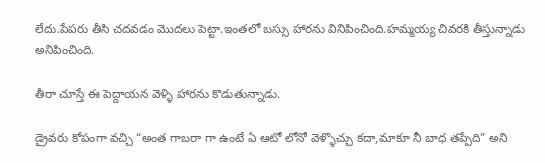లేదు.పేపరు తీసి చదవడం మొదలు పెట్టా.ఇంతలో బస్సు హారను వినిపించింది.హమ్మయ్య చివరకి తీస్తున్నాడు అనిపించింది.

తీరా చూస్తే ఈ పెద్దాయన వెళ్ళి హారను కొడుతున్నాడు.

డ్రైవరు కోపంగా వచ్చి “అంత గాబరా గా ఉంటే ఏ ఆటో లోనో వెళ్ళొచ్చు కదా,మాకూ నీ బాధ తప్పేది” అని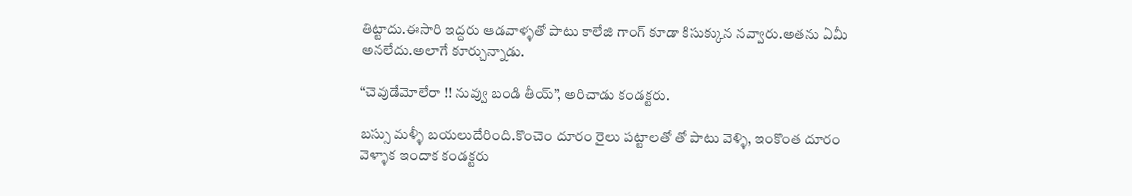తిట్టాదు.ఈసారి ఇద్దరు ఆడవాళ్ళతో పాటు కాలేజి గాంగ్ కూడా కిసుక్కున నవ్వారు.అతను ఏమీ అనలేదు.అలాగే కూర్చున్నాడు.

“చెవుడేమోలేరా !! నువ్వు బండి తీయ్”, అరిచాడు కండక్టరు.

బస్సు మళ్ళీ బయలుదేరింది.కొంచెం దూరం రైలు పట్టాలతో తో పాటు వెళ్ళి, ఇంకొంత దూరం వెళ్ళాక ఇందాక కండక్టరు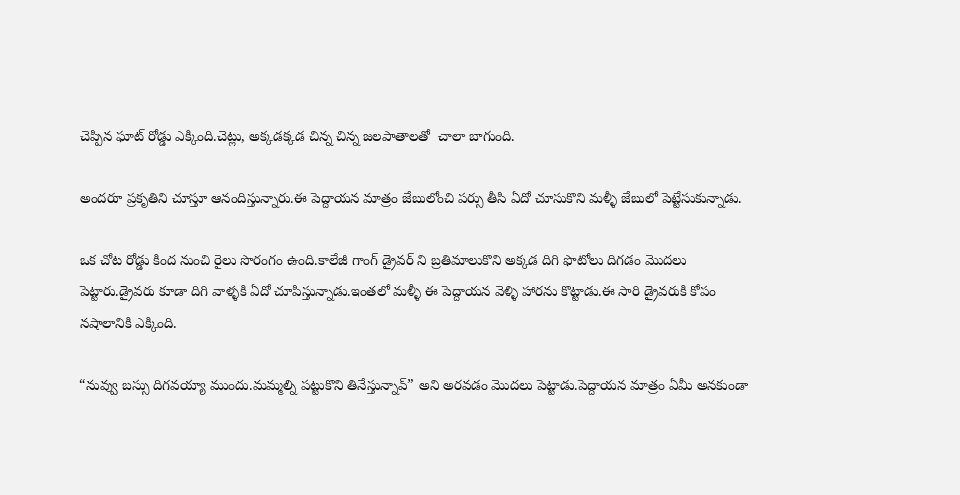చెప్పిన ఘాట్ రోడ్డు ఎక్కింది.చెట్లు, అక్కడక్కడ చిన్న చిన్న జలపాతాలతో  చాలా బాగుంది.

అందరూ ప్రకృతిని చూస్తూ ఆనందిస్తున్నారు.ఈ పెద్దాయన మాత్రం జేబులోంచి పర్సు తీసి ఏదో చూసుకొని మళ్ళీ జేబులో పెట్టేసుకున్నాడు.

ఒక చోట రోడ్డు కింద నుంచి రైలు సొరంగం ఉంది.కాలేజీ గాంగ్ డ్రైవర్ ని బ్రతిమాలుకొని అక్కడ దిగి ఫొటోలు దిగడం మొదలు పెట్టారు.డ్రైవరు కూడా దిగి వాళ్ళకి ఏదో చూపిస్తున్నాడు.ఇంతలో మళ్ళీ ఈ పెద్దాయన వెళ్ళి హారను కొట్టాడు.ఈ సారి డ్రైవరుకి కోపం నషాలానికి ఎక్కింది.

“నువ్వు బస్సు దిగవయ్యా ముందు.మమ్మల్ని పట్టుకొని తినేస్తున్నావ్” అని అరవడం మొదలు పెట్టాడు.పెద్దాయన మాత్రం ఏమీ అనకుండా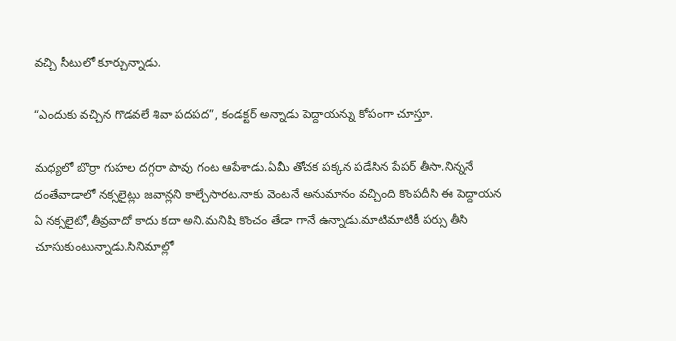వచ్చి సీటులో కూర్చున్నాడు.

“ఎందుకు వచ్చిన గొడవలే శివా పదపద”, కండక్టర్ అన్నాడు పెద్దాయన్ను కోపంగా చూస్తూ.

మధ్యలో బొర్రా గుహల దగ్గరా పావు గంట ఆపేశాడు.ఏమీ తోచక పక్కన పడేసిన పేపర్ తీసా.నిన్ననే దంతేవాడాలో నక్సలైట్లు జవాన్లని కాల్చేసారట.నాకు వెంటనే అనుమానం వచ్చింది కొంపదీసి ఈ పెద్దాయన ఏ నక్సలైటో,తీవ్రవాదో కాదు కదా అని.మనిషి కొంచం తేడా గానే ఉన్నాడు.మాటిమాటికీ పర్సు తీసి చూసుకుంటున్నాడు.సినిమాల్లో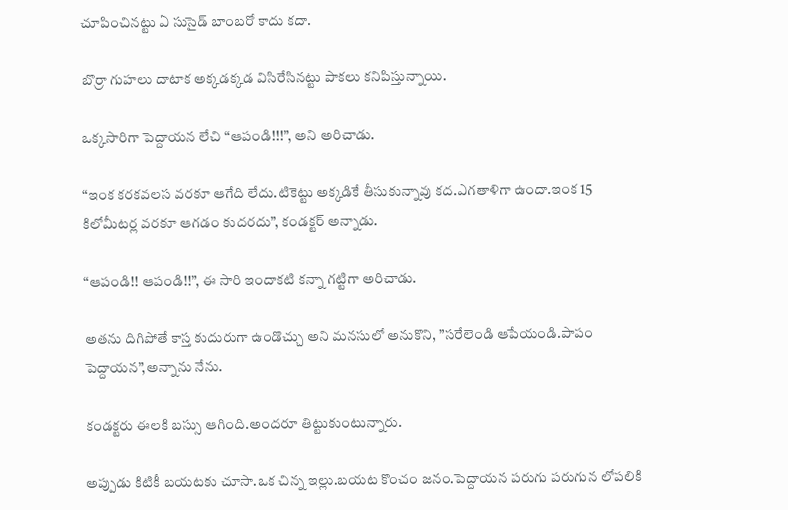చూపించినట్టు ఏ సుసైడ్ బాంబరో కాదు కదా.

బొర్రా గుహలు దాటాక అక్కడక్కడ విసిరేసినట్టు పాకలు కనిపిస్తున్నాయి.

ఒక్కసారిగా పెద్దాయన లేచి “ఆపండి!!!”, అని అరిచాడు.

“ఇంక కరకవలస వరకూ ఆగేది లేదు.టికెట్టు అక్కడికే తీసుకున్నావు కద.ఎగతాళిగా ఉందా.ఇంక 15 కిలోమీటర్ల వరకూ ఆగడం కుదరదు”, కండక్టర్ అన్నాడు.

“ఆపండి!! ఆపండి!!”, ఈ సారి ఇందాకటి కన్నా గట్టిగా అరిచాడు.

అతను దిగిపోతే కాస్త కుదురుగా ఉండొచ్చు అని మనసులో అనుకొని, ”సరేలెండి ఆపేయండి.పాపం పెద్దాయన”,అన్నాను నేను.

కండక్టరు ఈలకి బస్సు ఆగింది.అందరూ తిట్టుకుంటున్నారు.

అప్పుడు కిటికీ బయటకు చూసా.ఒక చిన్న ఇల్లు.బయట కొంచం జనం.పెద్దాయన పరుగు పరుగున లోపలికి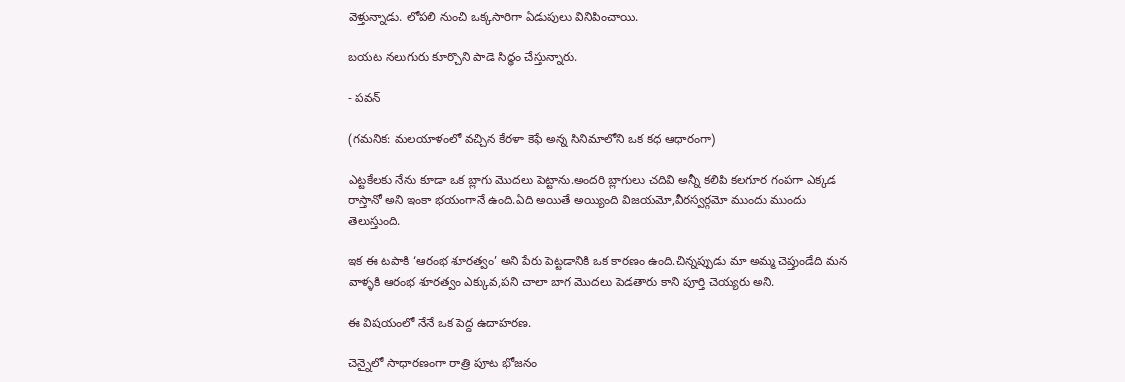వెళ్తున్నాడు. లోపలి నుంచి ఒక్కసారిగా ఏడుపులు వినిపించాయి.

బయట నలుగురు కూర్చొని పాడె సిధ్ధం చేస్తున్నారు.

- పవన్

(గమనిక: మలయాళంలో వచ్చిన కేరళా కెఫే అన్న సినిమాలోని ఒక కధ ఆధారంగా)

ఎట్టకేలకు నేను కూడా ఒక బ్లాగు మొదలు పెట్టాను.అందరి బ్లాగులు చదివి అన్నీ కలిపి కలగూర గంపగా ఎక్కడ రాస్తానో అని ఇంకా భయంగానే ఉంది.ఏది అయితే అయ్యింది విజయమో,వీరస్వర్గమో ముందు ముందు తెలుస్తుంది.

ఇక ఈ టపాకి ‘ఆరంభ శూరత్వం’ అని పేరు పెట్టడానికి ఒక కారణం ఉంది.చిన్నప్పుడు మా అమ్మ చెప్తుండేది మన వాళ్ళకి ఆరంభ శూరత్వం ఎక్కువ,పని చాలా బాగ మొదలు పెడతారు కాని పూర్తి చెయ్యరు అని.

ఈ విషయంలో నేనే ఒక పెద్ద ఉదాహరణ.

చెన్నైలో సాధారణంగా రాత్రి పూట భోజనం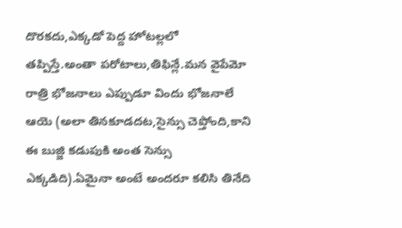దొరకదు,ఎక్కడో పెద్ద హోటల్లలో తప్పిస్తే.అంతా పరోటాలు,తిఫిన్లే.మన వైపేమో రాత్రి భోజనాలు ఎప్పుడూ విందు భోజనాలే ఆయె (అలా తినకూడదట,సైన్సు చెప్తోంది,కాని ఈ బుజ్జి కడుపుకి అంత సెన్సు ఎక్కడిది).ఏమైనా అంటే అందరూ కలిసి తినేది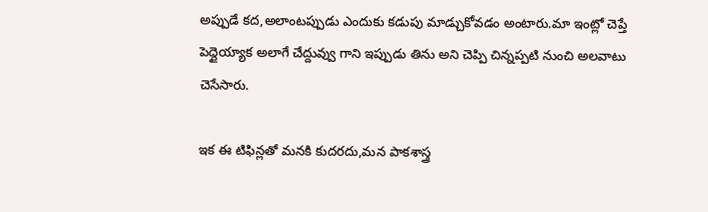అప్పుడే కద,అలాంటప్పుడు ఎందుకు కడుపు మాడ్చుకోవడం అంటారు.మా ఇంట్లో చెప్తే పెద్దైయ్యాక అలాగే చేద్దువ్వు గాని ఇప్పుడు తిను అని చెప్పి చిన్నప్పటి నుంచి అలవాటు చెసేసారు.

ఇక ఈ టిఫిన్లతో మనకి కుదరదు,మన పాకశాస్త్ర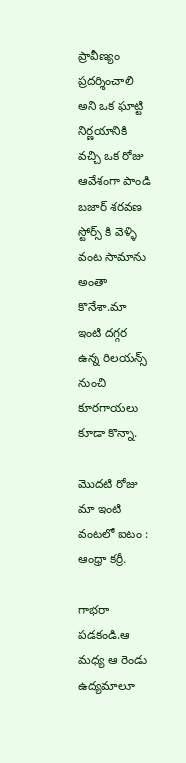ప్రావీణ్యం ప్రదర్శించాలి అని ఒక ఘాట్టి నిర్ణయానికి వచ్చి ఒక రోజు ఆవేశంగా పాండి బజార్ శరవణ స్టోర్స్ కి వెళ్ళి వంట సామాను అంతా కొనేశా.మా ఇంటి దగ్గర ఉన్న రిలయన్స్ నుంచి కూరగాయలు కూడా కొన్నా.

మొదటి రోజు మా ఇంటి వంటలో ఐటం : ఆంధ్రా కర్రీ.

గాభరా పడకండి.ఆ మధ్య ఆ రెండు ఉద్యమాలూ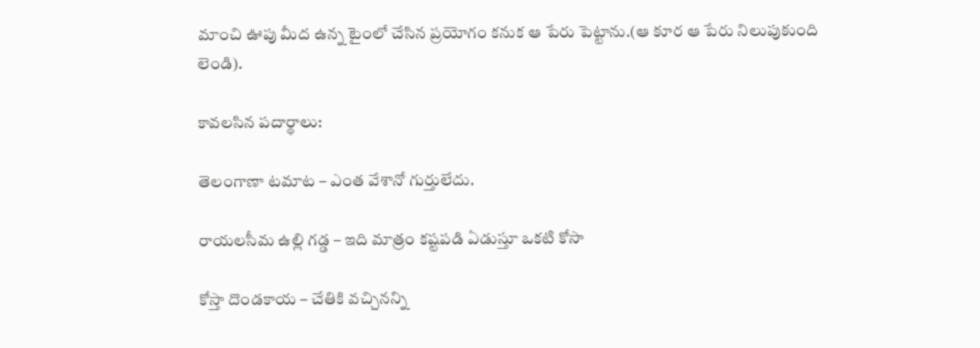మాంచి ఊపు మీద ఉన్న టైంలో చేసిన ప్రయోగం కనుక ఆ పేరు పెట్టాను.(ఆ కూర ఆ పేరు నిలుపుకుంది లెండి).

కావలసిన పదార్థాలు:

తెలంగాణా టమాట – ఎంత వేశానో గుర్తులేదు.

రాయలసీమ ఉల్లి గడ్డ – ఇది మాత్రం కష్టపడి ఏడుస్తూ ఒకటి కోసా

కోస్తా దొండకాయ – చేతికి వచ్చినన్ని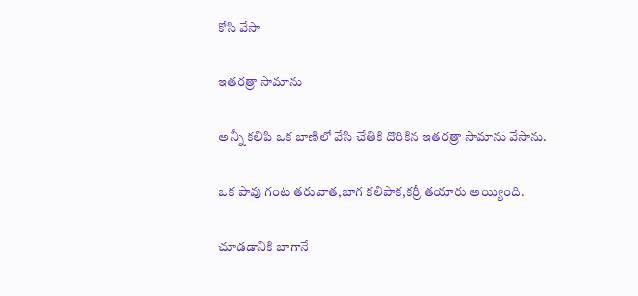కోసి వేసా

ఇతరత్రా సామాను

అన్నీ కలిపి ఒక బాణిలో వేసి చేతికి దొరికిన ఇతరత్రా సామాను వేసాను.

ఒక పావు గంట తరువాత,బాగ కలిపాక,కర్రీ తయారు అయ్యింది.

చూడడానికి బాగానే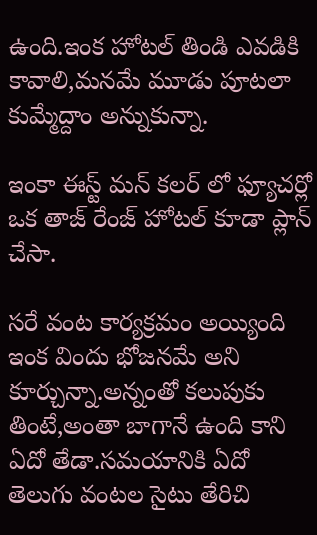ఉంది.ఇంక హోటల్ తిండి ఎవడికి కావాలి,మనమే మూడు పూటలా కుమ్మేద్దాం అన్నుకున్నా.

ఇంకా ఈస్ట్ మన్ కలర్ లో ఫ్యూచర్లో ఒక తాజ్ రేంజ్ హోటల్ కూడా ప్లాన్ చేసా.

సరే వంట కార్యక్రమం అయ్యింది ఇంక విందు భోజనమే అని కూర్చున్నా.అన్నంతో కలుపుకు తింటే,అంతా బాగానే ఉంది కాని ఏదో తేడా.సమయానికి ఏదో తెలుగు వంటల సైటు తేరిచి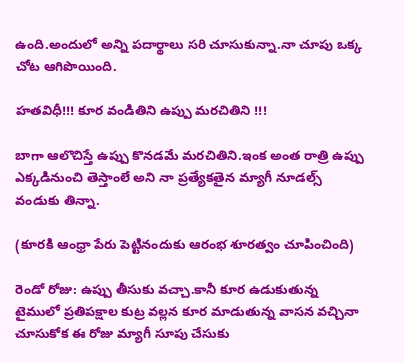ఉంది.అందులో అన్ని పదార్థాలు సరి చూసుకున్నా.నా చూపు ఒక్క చోట ఆగిపొయింది.

హతవిధీ!!! కూర వండితిని ఉప్పు మరచితిని !!!

బాగా ఆలొచిస్తే ఉప్పు కొనడమే మరచితిని.ఇంక అంత రాత్రి ఉప్పు ఎక్కడినుంచి తెస్తాంలే అని నా ప్రత్యేకతైన మ్యాగీ నూడల్స్ వండుకు తిన్నా.

(కూరకి ఆంధ్రా పేరు పెట్టినందుకు ఆరంభ శూరత్వం చూపించింది)

రెండో రోజు: ఉప్పు తీసుకు వచ్చా.కానీ కూర ఉడుకుతున్న టైములో ప్రతిపక్షాల కుట్ర వల్లన కూర మాడుతున్న వాసన వచ్చినా చూసుకోక ఈ రోజు మ్యాగీ సూపు చేసుకు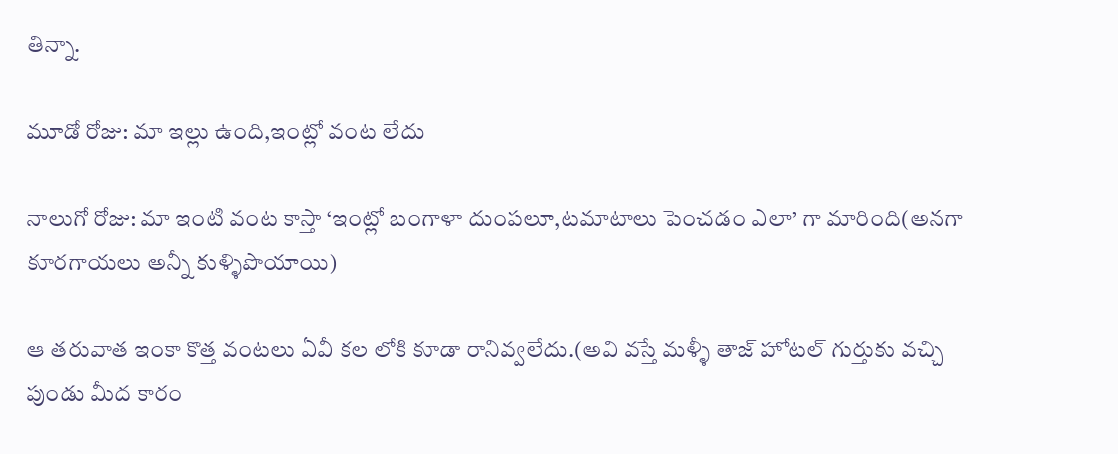తిన్నా.

మూడో రోజు: మా ఇల్లు ఉంది,ఇంట్లో వంట లేదు

నాలుగో రోజు: మా ఇంటి వంట కాస్తా ‘ఇంట్లో బంగాళా దుంపలూ,టమాటాలు పెంచడం ఎలా’ గా మారింది(అనగా కూరగాయలు అన్నీ కుళ్ళిపొయాయి)

ఆ తరువాత ఇంకా కొత్త వంటలు ఏవీ కల లోకి కూడా రానివ్వలేదు.(అవి వస్తే మళ్ళీ తాజ్ హోటల్ గుర్తుకు వచ్చి పుండు మీద కారం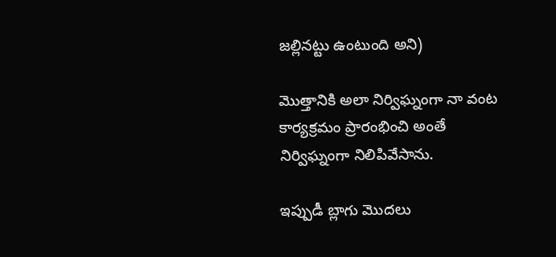జల్లినట్టు ఉంటుంది అని)

మొత్తానికి అలా నిర్విఘ్నంగా నా వంట కార్యక్రమం ప్రారంభించి అంతే నిర్విఘ్నంగా నిలిపివేసాను.

ఇప్పుడీ బ్లాగు మొదలు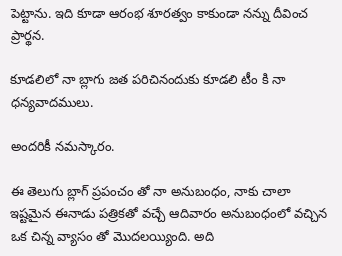పెట్టాను. ఇది కూడా ఆరంభ శూరత్వం కాకుండా నన్ను దీవించ ప్రార్థన.

కూడలిలో నా బ్లాగు జత పరిచినందుకు కూడలి టీం కి నా ధన్యవాదములు.

అందరికీ నమస్కారం.

ఈ తెలుగు బ్లాగ్ ప్రపంచం తో నా అనుబంధం, నాకు చాలా ఇష్టమైన ఈనాడు పత్రికతో వచ్చే ఆదివారం అనుబంధంలో వచ్చిన ఒక చిన్న వ్యాసం తో మొదలయ్యింది. అది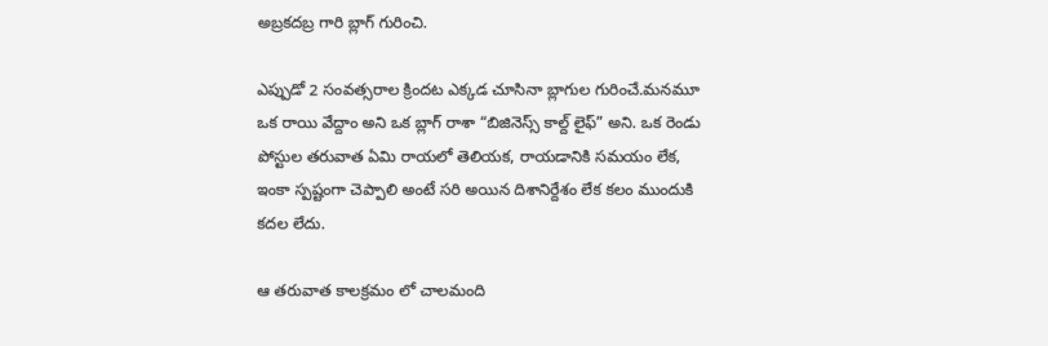అబ్రకదబ్ర గారి బ్లాగ్ గురించి.

ఎప్పుడో 2 సంవత్సరాల క్రిందట ఎక్కడ చూసినా బ్లాగుల గురించే.మనమూ ఒక రాయి వేద్దాం అని ఒక బ్లాగ్ రాశా “బిజినెస్స్ కాల్ద్ లైఫ్” అని. ఒక రెండు పోస్టుల తరువాత ఏమి రాయలో తెలియక, రాయడానికి సమయం లేక, ఇంకా స్పష్టంగా చెప్పాలి అంటే సరి అయిన దిశానిర్దేశం లేక కలం ముందుకి కదల లేదు.

ఆ తరువాత కాలక్రమం లో చాలమంది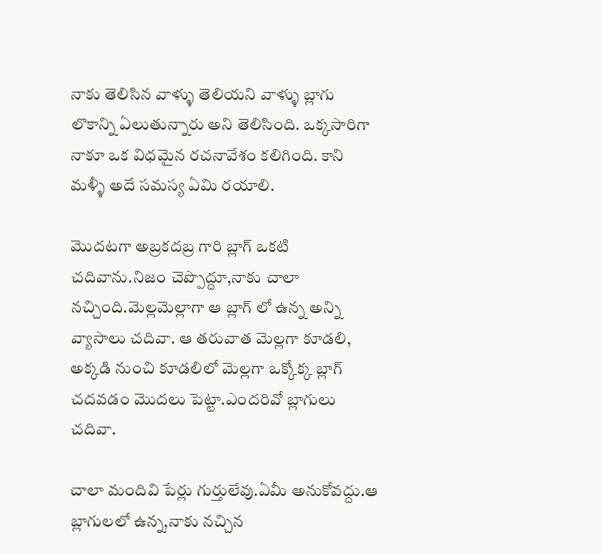నాకు తెలిసిన వాళ్ళు తెలియని వాళ్ళు బ్లాగు లొకాన్ని ఏలుతున్నారు అని తెలిసింది. ఒక్కసారిగా నాకూ ఒక విధమైన రచనావేశం కలిగింది. కాని మళ్ళీ అదే సమస్య ఏమి రయాలి.

మొదటగా అబ్రకదబ్ర గారి బ్లాగ్ ఒకటి చదివాను.నిజం చెప్పొద్దూ,నాకు చాలా నచ్చింది.మెల్లమెల్లాగా ఆ బ్లాగ్ లో ఉన్న అన్ని వ్యాసాలు చదివా. ఆ తరువాత మెల్లగా కూడలి, అక్కడి నుంచి కూడలిలో మెల్లగా ఒక్కోక్క బ్లాగ్ చదవడం మొదలు పెట్టా.ఎందరివో బ్లాగులు చదివా.

చాలా మందివి పేర్లు గుర్తులేవు.ఏమీ అనుకోవద్దు.ఆ బ్లాగులలో ఉన్న,నాకు నచ్చిన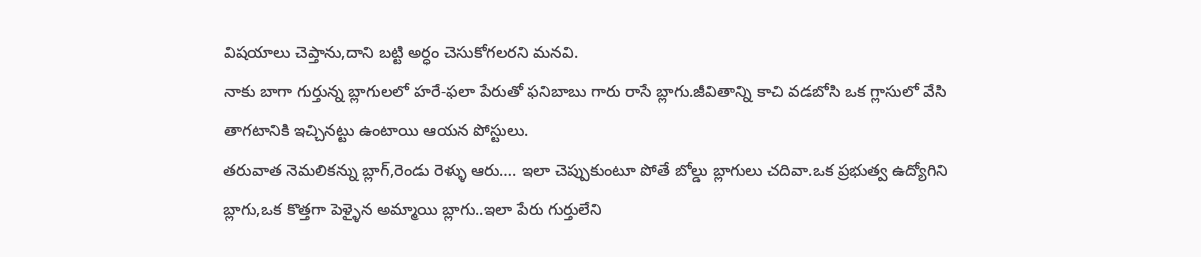విషయాలు చెప్తాను,దాని బట్టి అర్ధం చెసుకోగలరని మనవి.
నాకు బాగా గుర్తున్న బ్లాగులలో హరే-ఫలా పేరుతో ఫనిబాబు గారు రాసే బ్లాగు.జీవితాన్ని కాచి వడబోసి ఒక గ్లాసులో వేసి తాగటానికి ఇచ్చినట్టు ఉంటాయి ఆయన పోస్టులు.
తరువాత నెమలికన్ను బ్లాగ్,రెండు రెళ్ళు ఆరు…. ఇలా చెప్పుకుంటూ పోతే బోల్డు బ్లాగులు చదివా.ఒక ప్రభుత్వ ఉద్యోగిని బ్లాగు,ఒక కొత్తగా పెళ్ళైన అమ్మాయి బ్లాగు..ఇలా పేరు గుర్తులేని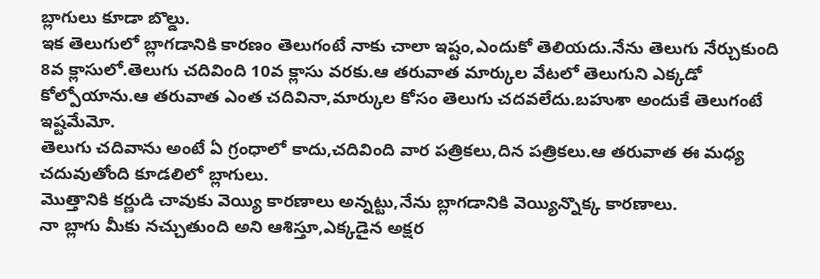బ్లాగులు కూడా బొల్డు.
ఇక తెలుగులో బ్లాగడానికి కారణం తెలుగంటే నాకు చాలా ఇష్టం,ఎందుకో తెలియదు.నేను తెలుగు నేర్చుకుంది 8వ క్లాసులో.తెలుగు చదివింది 10వ క్లాసు వరకు.ఆ తరువాత మార్కుల వేటలో తెలుగుని ఎక్కడో కోల్పోయాను.ఆ తరువాత ఎంత చదివినా,మార్కుల కోసం తెలుగు చదవలేదు.బహుశా అందుకే తెలుగంటే ఇష్టమేమో.
తెలుగు చదివాను అంటే ఏ గ్రంధాలో కాదు,చదివింది వార పత్రికలు,దిన పత్రికలు.ఆ తరువాత ఈ మధ్య చదువుతోంది కూడలిలో బ్లాగులు.
మొత్తానికి కర్ణుడి చావుకు వెయ్యి కారణాలు అన్నట్టు,నేను బ్లాగడానికి వెయ్యిన్నొక్క కారణాలు.
నా బ్లాగు మీకు నచ్చుతుంది అని ఆశిస్తూ,ఎక్కడైన అక్షర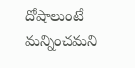దోషాలుంటే మన్నించమని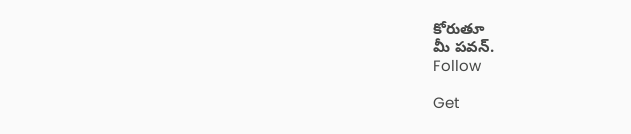కోరుతూ
మీ పవన్.
Follow

Get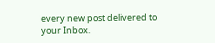every new post delivered to your Inbox.